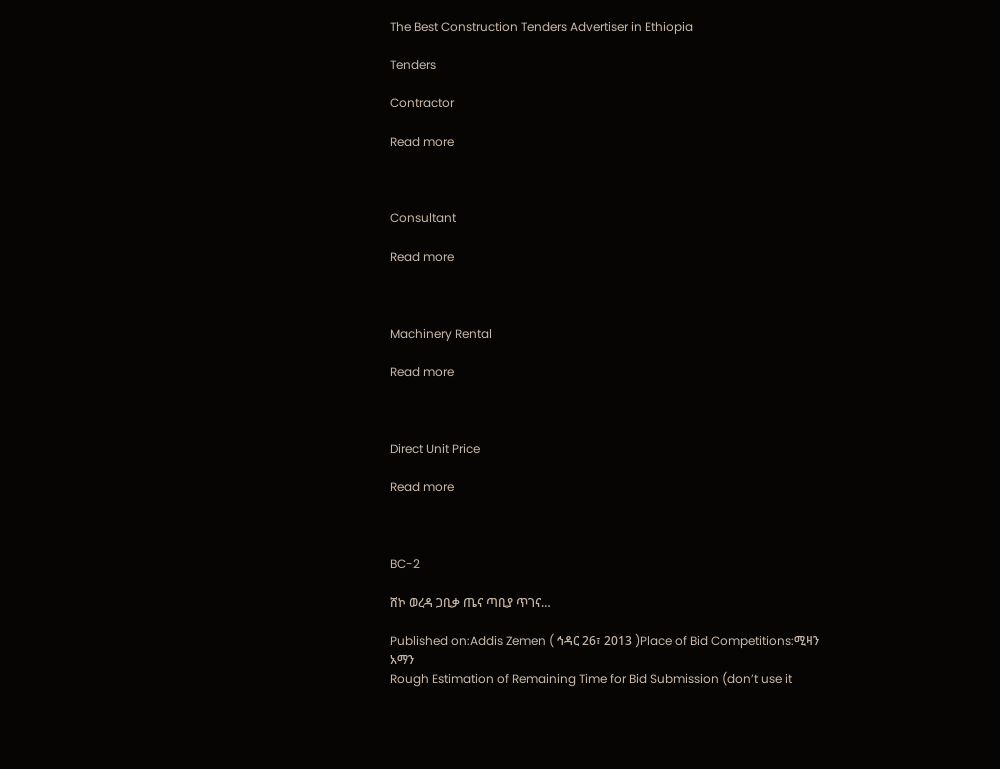The Best Construction Tenders Advertiser in Ethiopia

Tenders

Contractor

Read more



Consultant

Read more



Machinery Rental

Read more



Direct Unit Price

Read more



BC-2

ሸኮ ወረዳ ጋቢቃ ጤና ጣቢያ ጥገና…

Published on:Addis Zemen ( ኅዳር 26፣ 2013 )Place of Bid Competitions:ሚዛን አማን
Rough Estimation of Remaining Time for Bid Submission (don’t use it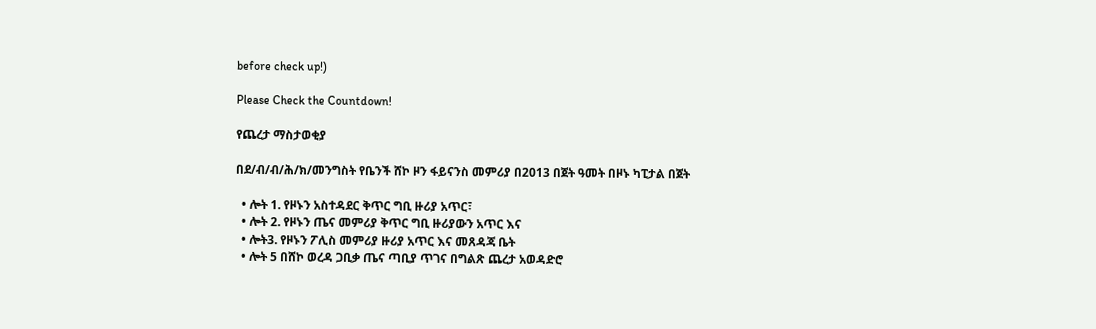before check up!)

Please Check the Countdown!

የጨረታ ማስታወቂያ

በደ/ብ/ብ/ሕ/ክ/መንግስት የቤንች ሸኮ ዞን ፋይናንስ መምሪያ በ2013 በጀት ዓመት በዞኑ ካፒታል በጀት

  • ሎት 1. የዞኑን አስተዳደር ቅጥር ግቢ ዙሪያ አጥር፣
  • ሎት 2. የዞኑን ጤና መምሪያ ቅጥር ግቢ ዙሪያውን አጥር እና
  • ሎት3. የዞኑን ፖሊስ መምሪያ ዙሪያ አጥር እና መጸዳጃ ቤት
  • ሎት 5 በሸኮ ወረዳ ጋቢቃ ጤና ጣቢያ ጥገና በግልጽ ጨረታ አወዳድሮ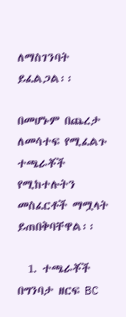ለማስገንባት ይፈልጋል፡፡

በመሆኑም በጨረታ ለመሳተፍ የሚፈልጉ ተጫራቾች የሚከተሉትን መስፈርቶች ማሟላት ይጠበቅባቸዋል፡፡

  1. ተጫራቾች በግንባታ ዘርፍ BC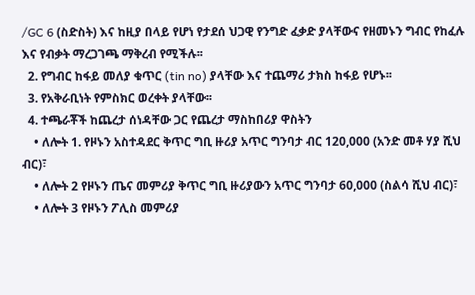/GC 6 (ስድስት) እና ከዚያ በላይ የሆነ የታደሰ ህጋዊ የንግድ ፈቃድ ያላቸውና የዘመኑን ግብር የከፈሉ እና የብቃት ማረጋገጫ ማቅረብ የሚችሉ፡፡
  2. የግብር ከፋይ መለያ ቁጥር (tin no) ያላቸው እና ተጨማሪ ታክስ ከፋይ የሆኑ፡፡
  3. የአቅራቢነት የምስክር ወረቀት ያላቸው፡፡
  4. ተጫራቾች ከጨረታ ሰነዳቸው ጋር የጨረታ ማስከበሪያ ዋስትን
    • ለሎት 1. የዞኑን አስተዳደር ቅጥር ግቢ ዙሪያ አጥር ግንባታ ብር 120,000 (አንድ መቶ ሃያ ሺህ ብር)፣
    • ለሎት 2 የዞኑን ጤና መምሪያ ቅጥር ግቢ ዙሪያውን አጥር ግንባታ 60,000 (ስልሳ ሺህ ብር)፣
    • ለሎት 3 የዞኑን ፖሊስ መምሪያ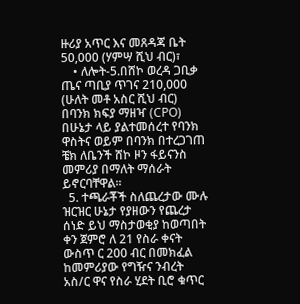ዙሪያ አጥር እና መጸዳጃ ቤት 50,000 (ሃምሣ ሺህ ብር)፣
    • ለሎት-5.በሸኮ ወረዳ ጋቢቃ ጤና ጣቢያ ጥገና 210,000 (ሁለት መቶ አስር ሺህ ብር) በባንክ ክፍያ ማዘዣ (CPO) በሁኔታ ላይ ያልተመሰረተ የባንክ ዋስትና ወይም በባንክ በተረጋገጠ ቼክ ለቤንች ሸኮ ዞን ፋይናንስ መምሪያ በማለት ማሰራት ይኖርባቸዋል፡፡
  5. ተጫራቾች ስለጨረታው ሙሉ ዝርዝር ሁኔታ የያዘውን የጨረታ ሰነድ ይህ ማስታወቂያ ከወጣበት ቀን ጀምሮ ለ 21 የስራ ቀናት ውስጥ ር 200 ብር በመክፈል ከመምሪያው የግዥና ንብረት አስ/ር ዋና የስራ ሂደት ቢሮ ቁጥር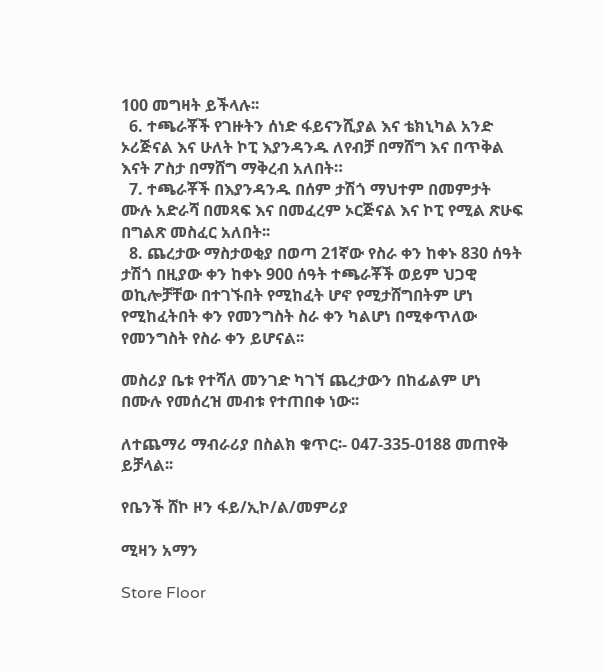100 መግዛት ይችላሉ፡፡
  6. ተጫራቾች የገዙትን ሰነድ ፋይናንሺያል እና ቴክኒካል አንድ ኦሪጅናል እና ሁለት ኮፒ እያንዳንዱ ለየብቻ በማሸግ እና በጥቅል እናት ፖስታ በማሸግ ማቅረብ አለበት።
  7. ተጫራቾች በእያንዳንዱ በሰም ታሽጎ ማህተም በመምታት ሙሉ አድራሻ በመጻፍ እና በመፈረም ኦርጅናል እና ኮፒ የሚል ጽሁፍ በግልጽ መስፈር አለበት፡፡
  8. ጨረታው ማስታወቂያ በወጣ 21ኛው የስራ ቀን ከቀኑ 830 ሰዓት ታሽጎ በዚያው ቀን ከቀኑ 900 ሰዓት ተጫራቾች ወይም ህጋዊ ወኪሎቻቸው በተገኙበት የሚከፈት ሆኖ የሚታሸግበትም ሆነ የሚከፈትበት ቀን የመንግስት ስራ ቀን ካልሆነ በሚቀጥለው የመንግስት የስራ ቀን ይሆናል፡፡

መስሪያ ቤቱ የተሻለ መንገድ ካገኘ ጨረታውን በከፊልም ሆነ በሙሉ የመሰረዝ መብቱ የተጠበቀ ነው፡፡

ለተጨማሪ ማብራሪያ በስልክ ቁጥር፡- 047-335-0188 መጠየቅ ይቻላል፡፡

የቤንች ሸኮ ዞን ፋይ/ኢኮ/ል/መምሪያ

ሚዛን አማን

Store Floor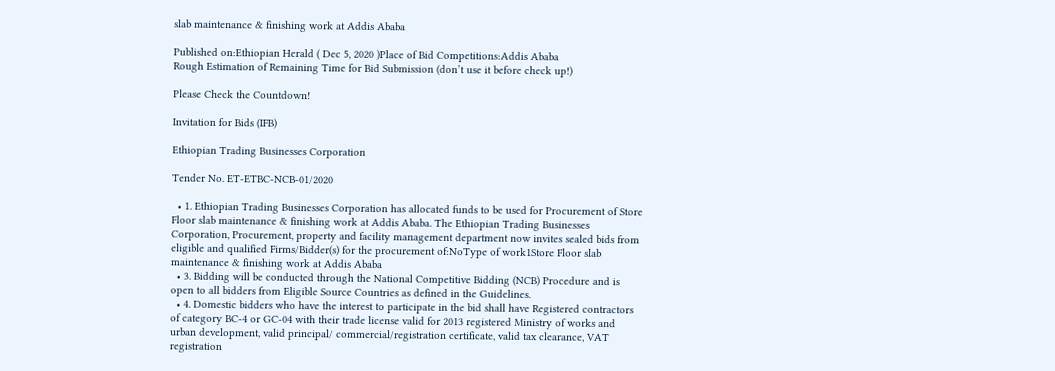slab maintenance & finishing work at Addis Ababa

Published on:Ethiopian Herald ( Dec 5, 2020 )Place of Bid Competitions:Addis Ababa
Rough Estimation of Remaining Time for Bid Submission (don’t use it before check up!)

Please Check the Countdown!

Invitation for Bids (IFB)

Ethiopian Trading Businesses Corporation

Tender No. ET-ETBC-NCB-01/2020

  • 1. Ethiopian Trading Businesses Corporation has allocated funds to be used for Procurement of Store Floor slab maintenance & finishing work at Addis Ababa. The Ethiopian Trading Businesses Corporation, Procurement, property and facility management department now invites sealed bids from eligible and qualified Firms/Bidder(s) for the procurement of:NoType of work1Store Floor slab maintenance & finishing work at Addis Ababa
  • 3. Bidding will be conducted through the National Competitive Bidding (NCB) Procedure and is open to all bidders from Eligible Source Countries as defined in the Guidelines.
  • 4. Domestic bidders who have the interest to participate in the bid shall have Registered contractors of category BC-4 or GC-04 with their trade license valid for 2013 registered Ministry of works and urban development, valid principal/ commercial/registration certificate, valid tax clearance, VAT registration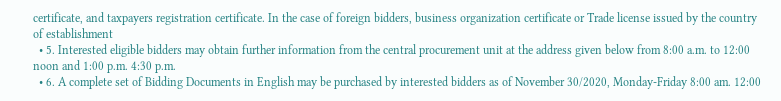certificate, and taxpayers registration certificate. In the case of foreign bidders, business organization certificate or Trade license issued by the country of establishment
  • 5. Interested eligible bidders may obtain further information from the central procurement unit at the address given below from 8:00 a.m. to 12:00 noon and 1:00 p.m. 4:30 p.m.
  • 6. A complete set of Bidding Documents in English may be purchased by interested bidders as of November 30/2020, Monday-Friday 8:00 am. 12:00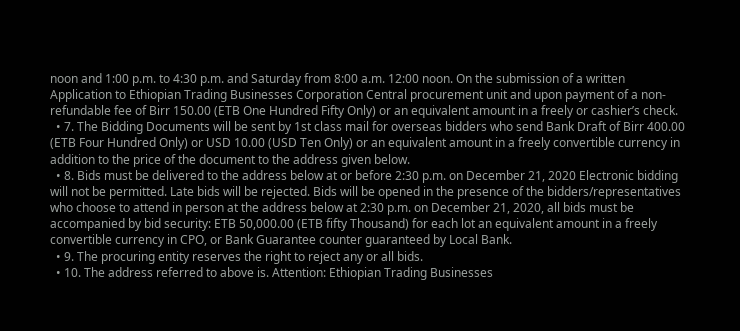noon and 1:00 p.m. to 4:30 p.m. and Saturday from 8:00 a.m. 12:00 noon. On the submission of a written Application to Ethiopian Trading Businesses Corporation Central procurement unit and upon payment of a non-refundable fee of Birr 150.00 (ETB One Hundred Fifty Only) or an equivalent amount in a freely or cashier’s check.
  • 7. The Bidding Documents will be sent by 1st class mail for overseas bidders who send Bank Draft of Birr 400.00 (ETB Four Hundred Only) or USD 10.00 (USD Ten Only) or an equivalent amount in a freely convertible currency in addition to the price of the document to the address given below.
  • 8. Bids must be delivered to the address below at or before 2:30 p.m. on December 21, 2020 Electronic bidding will not be permitted. Late bids will be rejected. Bids will be opened in the presence of the bidders/representatives who choose to attend in person at the address below at 2:30 p.m. on December 21, 2020, all bids must be accompanied by bid security: ETB 50,000.00 (ETB fifty Thousand) for each lot an equivalent amount in a freely convertible currency in CPO, or Bank Guarantee counter guaranteed by Local Bank.
  • 9. The procuring entity reserves the right to reject any or all bids.
  • 10. The address referred to above is. Attention: Ethiopian Trading Businesses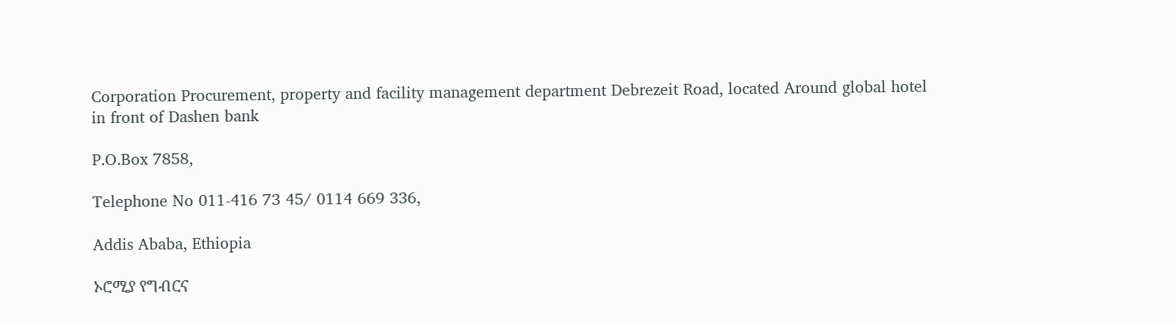Corporation Procurement, property and facility management department Debrezeit Road, located Around global hotel in front of Dashen bank

P.O.Box 7858,

Telephone No 011-416 73 45/ 0114 669 336,

Addis Ababa, Ethiopia

ኦሮሚያ የግብርና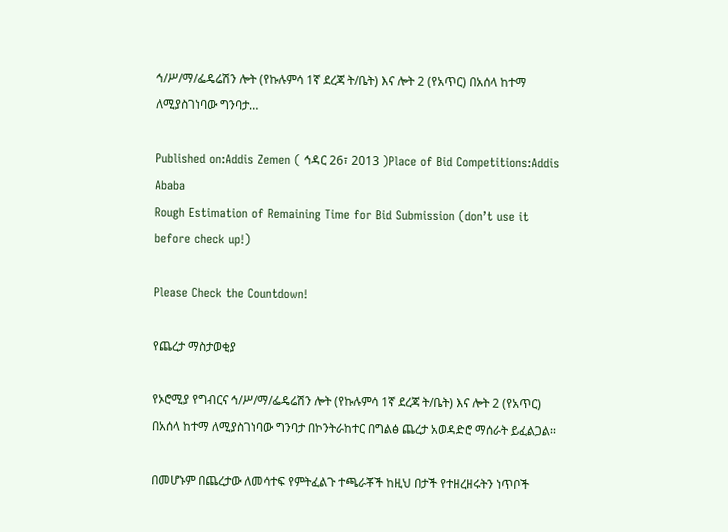ኅ/ሥ/ማ/ፌዴሬሽን ሎት (የኩሉምሳ 1ኛ ደረጃ ት/ቤት) እና ሎት 2 (የአጥር) በአሰላ ከተማ ለሚያስገነባው ግንባታ…

Published on:Addis Zemen ( ኅዳር 26፣ 2013 )Place of Bid Competitions:Addis Ababa
Rough Estimation of Remaining Time for Bid Submission (don’t use it before check up!)

Please Check the Countdown!

የጨረታ ማስታወቂያ

የኦሮሚያ የግብርና ኅ/ሥ/ማ/ፌዴሬሽን ሎት (የኩሉምሳ 1ኛ ደረጃ ት/ቤት) እና ሎት 2 (የአጥር) በአሰላ ከተማ ለሚያስገነባው ግንባታ በኮንትራከተር በግልፅ ጨረታ አወዳድሮ ማሰራት ይፈልጋል፡፡

በመሆኑም በጨረታው ለመሳተፍ የምትፈልጉ ተጫራቾች ከዚህ በታች የተዘረዘሩትን ነጥቦች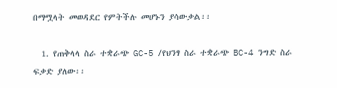በማሟላት መወዳደር የምትችሉ መሆኑን ያሳውቃል፡፡

  1. የጠቅላላ ስራ ተቋራጭ GC-5 /የህንፃ ስራ ተቋራጭ BC-4 ንግድ ስራ ፍቃድ ያለው፡፡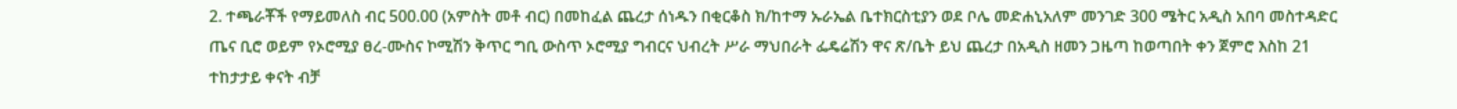2. ተጫራቾች የማይመለስ ብር 500.00 (አምስት መቶ ብር) በመከፈል ጨረታ ሰነዱን በቂርቆስ ክ/ከተማ ኡራኤል ቤተክርስቲያን ወደ ቦሌ መድሐኒአለም መንገድ 300 ሜትር አዲስ አበባ መስተዳድር ጤና ቢሮ ወይም የኦሮሚያ ፀረ-ሙስና ኮሚሽን ቅጥር ግቢ ውስጥ ኦሮሚያ ግብርና ህብረት ሥራ ማህበራት ፌዴሬሽን ዋና ጽ/ቤት ይህ ጨረታ በአዲስ ዘመን ጋዜጣ ከወጣበት ቀን ጀምሮ እስከ 21 ተከታታይ ቀናት ብቻ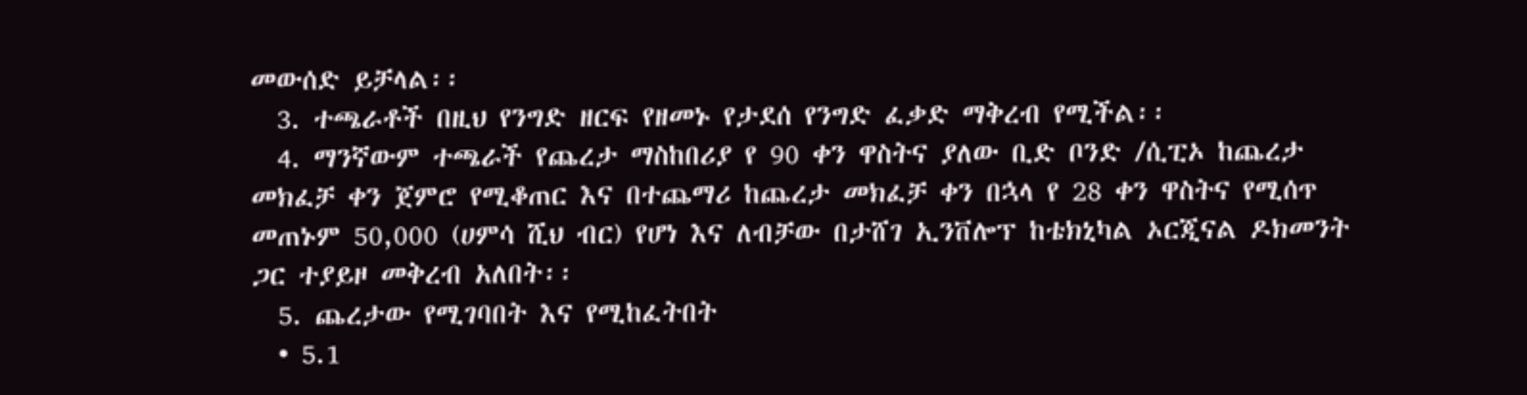መውሰድ ይቻላል፡፡
  3. ተጫራቶች በዚህ የንግድ ዘርፍ የዘመኑ የታደሰ የንግድ ፈቃድ ማቅረብ የሚችል፡፡
  4. ማንኛውም ተጫራች የጨረታ ማስከበሪያ የ 90 ቀን ዋስትና ያለው ቢድ ቦንድ /ሲፒኦ ከጨረታ መክፈቻ ቀን ጀምሮ የሚቆጠር እና በተጨማሪ ከጨረታ መክፈቻ ቀን በኋላ የ 28 ቀን ዋስትና የሚሰጥ መጠኑም 50,000 (ሀምሳ ሺህ ብር) የሆነ እና ለብቻው በታሸገ ኢንቨሎፕ ከቴክኒካል ኦርጂናል ዶክመንት ጋር ተያይዞ መቅረብ አለበት፡፡
  5. ጨረታው የሚገባበት እና የሚከፈትበት
  • 5.1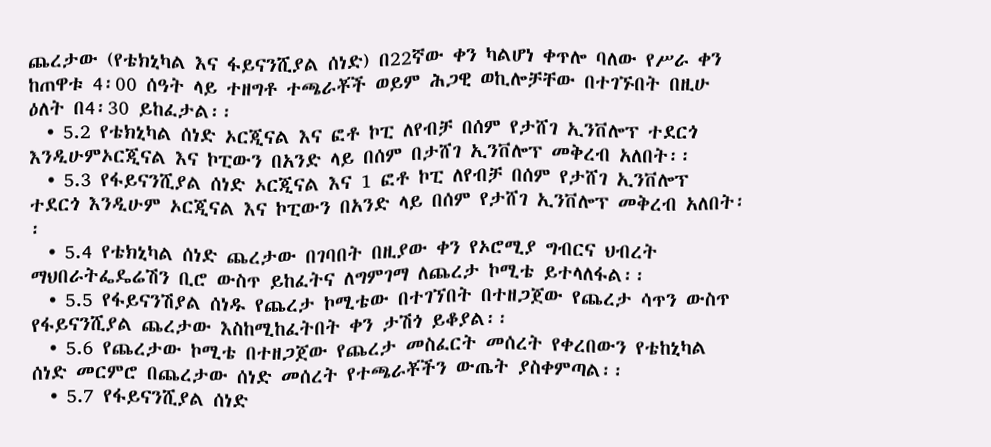ጨረታው (የቴክኒካል እና ፋይናንሺያል ሰነድ) በ22ኛው ቀን ካልሆነ ቀጥሎ ባለው የሥራ ቀን ከጠዋቱ 4፡00 ሰዓት ላይ ተዘግቶ ተጫራቾች ወይም ሕጋዊ ወኪሎቻቸው በተገኙበት በዚሁ ዕለት በ4፡30 ይከፈታል፡፡
  • 5.2 የቴክኒካል ሰነድ ኦርጂናል እና ፎቶ ኮፒ ለየብቻ በሰም የታሸገ ኢንቨሎፕ ተደርጎ እንዲሁምኦርጂናል እና ኮፒውን በአንድ ላይ በሰም በታሸገ ኢንቨሎፕ መቅረብ አለበት፡፡
  • 5.3 የፋይናንሺያል ሰነድ ኦርጂናል እና 1 ፎቶ ኮፒ ለየብቻ በሰም የታሸገ ኢንቨሎፕ ተደርጎ እንዲሁም ኦርጂናል እና ኮፒውን በአንድ ላይ በሰም የታሸገ ኢንቨሎፕ መቅረብ አለበት፡፡
  • 5.4 የቴክኒካል ሰነድ ጨረታው በገባበት በዚያው ቀን የኦሮሚያ ግብርና ህብረት ማህበራትፌዴሬሽን ቢሮ ውስጥ ይከፈትና ለግምገማ ለጨረታ ኮሚቴ ይተላለፋል፡፡
  • 5.5 የፋይናንሽያል ሰነዱ የጨረታ ኮሚቴው በተገኘበት በተዘጋጀው የጨረታ ሳጥን ውስጥ የፋይናንሺያል ጨረታው እስከሚከፈትበት ቀን ታሽጎ ይቆያል፡፡
  • 5.6 የጨረታው ኮሚቴ በተዘጋጀው የጨረታ መስፈርት መሰረት የቀረበውን የቴከኒካል ሰነድ መርምሮ በጨረታው ሰነድ መሰረት የተጫራቾችን ውጤት ያስቀምጣል፡፡
  • 5.7 የፋይናንሺያል ሰነድ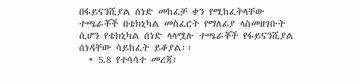በፋይናንሺያል ሰነድ መከፈቻ ቀን የሚከፈትላቸው ተጫራቾች በቴክኒካል መስፈርት የማለፊያ ላስመዘገቡት ሲሆን የቴክኒካል ሰነድ ላላሟሉ ተጫራቾች የፋይናንሺያል ሰነዳቸው ሳይከፈት ይቆያል፡፡
  • 5.8 የተሳሳተ መረጃ፣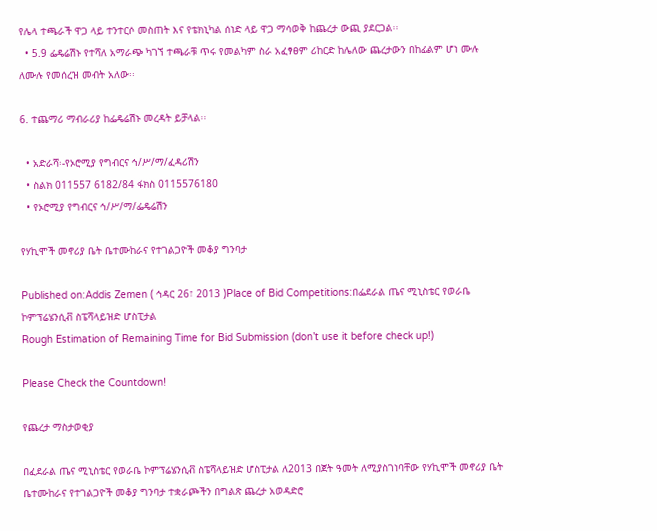የሌላ ተጫራች ዋጋ ላይ ተንተርሶ መስጠት እና የቴክኒካል ሰነድ ላይ ዋጋ ማሳወቅ ከጨረታ ውጪ ያደርጋል፡፡
  • 5.9 ፌዴሬሽኑ የተሻለ አማራጭ ካገኘ ተጫራቹ ጥሩ የመልካም ስራ አፈፃፀም ሪከርድ ከሌለው ጨረታውን በከፊልም ሆነ ሙሉ ለሙሉ የመሰረዝ መብት አለው፡፡

6. ተጨማሪ ማብራሪያ ከፌዴሬሽኑ መረዳት ይቻላል፡፡

  • አድራሻ፡-የኦሮሚያ የግብርና ኅ/ሥ/ማ/ፈዳሪሽን
  • ስልክ 011557 6182/84 ፋክስ 0115576180
  • የኦሮሚያ የግብርና ኅ/ሥ/ማ/ፌዴሬሽን

የሃኪሞች መኖሪያ ቤት ቤተሙከራና የተገልጋዮች መቆያ ግንባታ

Published on:Addis Zemen ( ኅዳር 26፣ 2013 )Place of Bid Competitions:በፌደራል ጤና ሚኒስቴር የወራቤ ኮምፕሬሄንሲቭ ስፔሻላይዝድ ሆስፒታል
Rough Estimation of Remaining Time for Bid Submission (don’t use it before check up!)

Please Check the Countdown!

የጨረታ ማስታወቂያ

በፈደራል ጤና ሚኒስቴር የወራቤ ኮምፕሬሄንሲቭ ስፔሻላይዝድ ሆስፒታል ለ2013 በጀት ዓመት ለሚያስገነባቸው የሃኪሞች መኖሪያ ቤት ቤተሙከራና የተገልጋዮች መቆያ ግንባታ ተቋራጮችን በግልጽ ጨረታ አወዳድሮ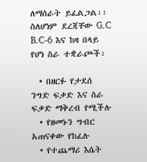ለማሰራት ይፈልጋል፡፡ ስለሆነም ደረጃቸው G.C B.C-6 እና ከዛ በላይ የሆነ ስራ ተቋራጮች፡

  • በዘርፉ የታደሰ ንግድ ፍቃድ እና ስራ ፍቃድ ማቅረብ የሚችሉ
  • የዘመኑን ግብር አጠናቀው የከፈሉ
  • የተጨማሪ እሴት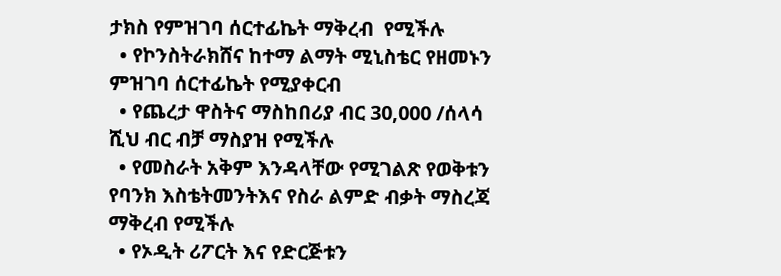ታክስ የምዝገባ ሰርተፊኬት ማቅረብ  የሚችሉ
  • የኮንስትራክሸና ከተማ ልማት ሚኒስቴር የዘመኑን ምዝገባ ሰርተፊኬት የሚያቀርብ
  • የጨረታ ዋስትና ማስከበሪያ ብር 30,000 /ሰላሳ ሺህ ብር ብቻ ማስያዝ የሚችሉ
  • የመስራት አቅም እንዳላቸው የሚገልጽ የወቅቱን የባንክ እስቴትመንትእና የስራ ልምድ ብቃት ማስረጃ ማቅረብ የሚችሉ
  • የኦዲት ሪፖርት እና የድርጅቱን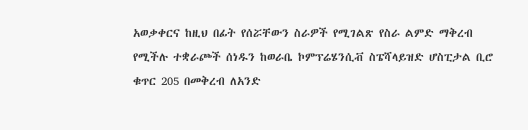አወቃቀርና ከዚህ በፊት የሰሯቸውን ስራዎች የሚገልጽ የስራ ልምድ ማቅረብ የሚችሉ ተቋራጮች ሰነዱን ከወራቤ ኮምፕሬሄንሲቭ ስፔሻላይዝድ ሆስፒታል ቢሮ ቁጥር 205 በመቅረብ ለአንድ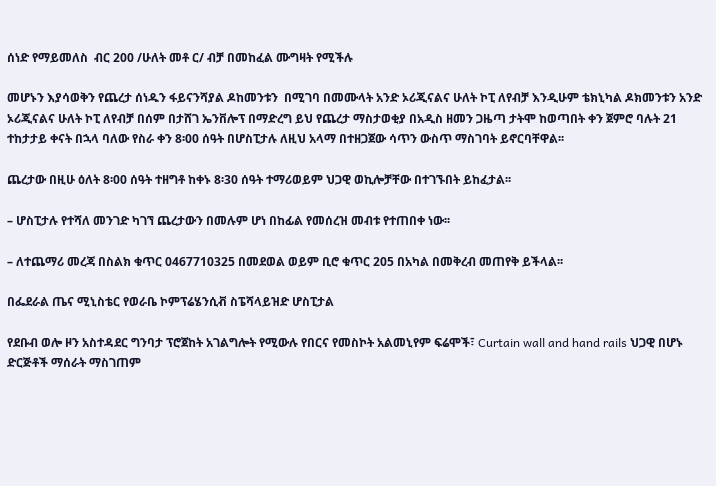ሰነድ የማይመለስ  ብር 200 /ሁለት መቶ ር/ ብቻ በመከፈል ሙግዛት የሚችሉ

መሆኑን እያሳወቅን የጨረታ ሰነዱን ፋይናንሻያል ዶከመንቱን  በሚገባ በመሙላት አንድ ኦሪጂናልና ሁለት ኮፒ ለየብቻ እንዲሁም ቴክኒካል ዶክመንቱን አንድ ኦሪጂናልና ሁለት ኮፒ ለየብቻ በሰም በታሸገ ኤንቨሎፕ በማድረግ ይህ የጨረታ ማስታወቂያ በአዲስ ዘመን ጋዜጣ ታትሞ ከወጣበት ቀን ጀምሮ ባሉት 21 ተከታታይ ቀናት በኋላ ባለው የስራ ቀን 8፡00 ሰዓት በሆስፒታሉ ለዚህ አላማ በተዘጋጀው ሳጥን ውስጥ ማስገባት ይኖርባቸዋል፡፡

ጨረታው በዚሁ ዕለት 8፡00 ሰዓት ተዘግቶ ከቀኑ 8፡30 ሰዓት ተማሪወይም ህጋዊ ወኪሎቻቸው በተገኙበት ይከፈታል፡፡

– ሆስፒታሉ የተሻለ መንገድ ካገኘ ጨረታውን በመሉም ሆነ በከፊል የመሰረዝ መብቱ የተጠበቀ ነው፡፡

– ለተጨማሪ መረጃ በስልክ ቁጥር 0467710325 በመደወል ወይም ቢሮ ቁጥር 205 በአካል በመቅረብ መጠየቅ ይችላል፡፡

በፌደራል ጤና ሚኒስቴር የወራቤ ኮምፕሬሄንሲቭ ስፔሻላይዝድ ሆስፒታል

የደቡብ ወሎ ዞን አስተዳደር ግንባታ ፕሮጀከት አገልግሎት የሚውሉ የበርና የመስኮት አልመኒየም ፍሬሞች፣ Curtain wall and hand rails ህጋዊ በሆኑ ድርጅቶች ማሰራት ማስገጠም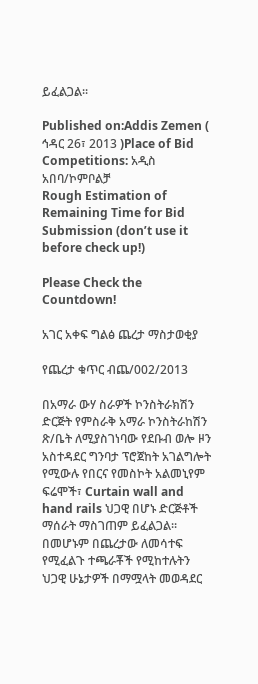ይፈልጋል፡፡

Published on:Addis Zemen ( ኅዳር 26፣ 2013 )Place of Bid Competitions: አዲስ አበባ/ኮምቦልቻ
Rough Estimation of Remaining Time for Bid Submission (don’t use it before check up!)

Please Check the Countdown!

አገር አቀፍ ግልፅ ጨረታ ማስታወቂያ

የጨረታ ቁጥር ብጨ/002/2013

በአማራ ውሃ ስራዎች ኮንስትራክሽን ድርጅት የምስራቅ አማራ ኮንስትራከሽን ጽ/ቤት ለሚያስገነባው የደቡብ ወሎ ዞን አስተዳደር ግንባታ ፕሮጀከት አገልግሎት የሚውሉ የበርና የመስኮት አልመኒየም ፍሬሞች፣ Curtain wall and hand rails ህጋዊ በሆኑ ድርጅቶች ማሰራት ማስገጠም ይፈልጋል፡፡ በመሆኑም በጨረታው ለመሳተፍ የሚፈልጉ ተጫራቾች የሚከተሉትን ህጋዊ ሁኔታዎች በማሟላት መወዳደር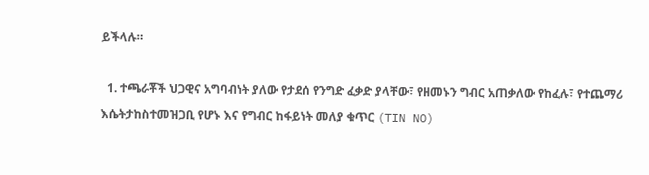ይችላሉ።

  1. ተጫራቾች ህጋዊና አግባብነት ያለው የታደሰ የንግድ ፈቃድ ያላቸው፣ የዘመኑን ግብር አጠቃለው የከፈሉ፣ የተጨማሪ እሴትታከስተመዝጋቢ የሆኑ እና የግብር ከፋይነት መለያ ቁጥር (TIN NO)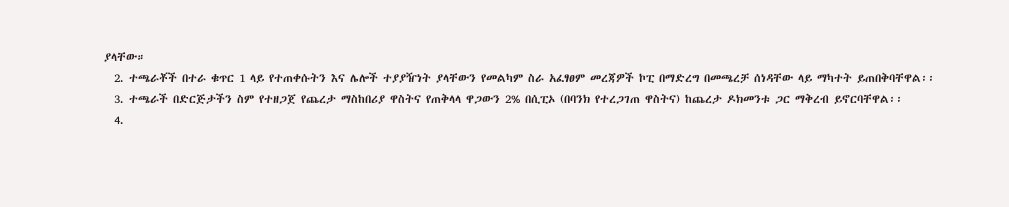ያላቸው።
  2. ተጫራቾች በተራ ቁጥር 1 ላይ የተጠቀሱትን እና ሌሎች ተያያዥነት ያላቸውን የመልካም ስራ አፈፃፀም መረጃዎች ኮፒ በማድረግ በመጫረቻ ሰነዳቸው ላይ ማካተት ይጠበቅባቸዋል፡፡
  3. ተጫራች በድርጅታችን ስም የተዘጋጀ የጨረታ ማስከበሪያ ዋስትና የጠቅላላ ዋጋውን 2% በሲፒኦ (በባንክ የተረጋገጠ ዋስትና) ከጨረታ ዶክመንቱ ጋር ማቅረብ ይኖርባቸዋል፡፡
  4.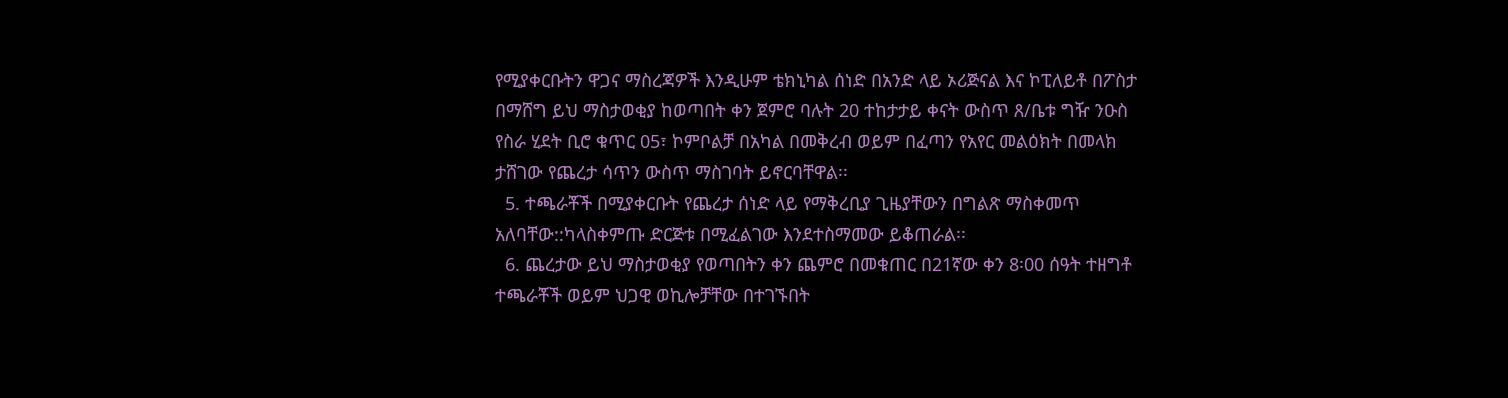የሚያቀርቡትን ዋጋና ማስረጃዎች እንዲሁም ቴክኒካል ሰነድ በአንድ ላይ ኦሪጅናል እና ኮፒለይቶ በፖስታ በማሸግ ይህ ማስታወቂያ ከወጣበት ቀን ጀምሮ ባሉት 20 ተከታታይ ቀናት ውስጥ ጸ/ቤቱ ግዥ ንዑስ የስራ ሂደት ቢሮ ቁጥር 05፣ ኮምቦልቻ በአካል በመቅረብ ወይም በፈጣን የአየር መልዕክት በመላክ ታሸገው የጨረታ ሳጥን ውስጥ ማስገባት ይኖርባቸዋል፡፡
  5. ተጫራቾች በሚያቀርቡት የጨረታ ሰነድ ላይ የማቅረቢያ ጊዜያቸውን በግልጽ ማስቀመጥ አለባቸው::ካላስቀምጡ ድርጅቱ በሚፈልገው እንደተስማመው ይቆጠራል፡፡
  6. ጨረታው ይህ ማስታወቂያ የወጣበትን ቀን ጨምሮ በመቁጠር በ21ኛው ቀን 8፡00 ሰዓት ተዘግቶ ተጫራቾች ወይም ህጋዊ ወኪሎቻቸው በተገኙበት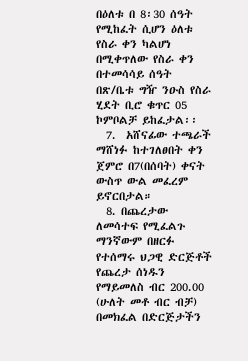በዕለቱ በ 8፡30 ሰዓት የሚከፈት ሲሆን ዕለቱ የስራ ቀን ካልሆነ በሚቀጥለው የስራ ቀን በተመሳሳይ ሰዓት በጽ/ቤቱ ግዥ ንዑስ የስራ ሂደት ቢሮ ቁጥር 05 ኮምቦልቻ ይከፈታል፡፡
  7.  አሸናፊው ተጫራች ማሸነፉ ከተገለፀበት ቀን ጀምሮ በ7(በሰባት) ቀናት ውስጥ ውል መፈረም ይኖርበታል።
  8. በጨረታው ለመሳተፍ የሚፈልጉ ማንኛውም በዘርፉ የተሰማሩ ህጋዊ ድርጅቶች የጨረታ ሰነዱን የማይመለስ ብር 200.00 (ሁለት መቶ ብር ብቻ) በመክፈል በድርጅታችን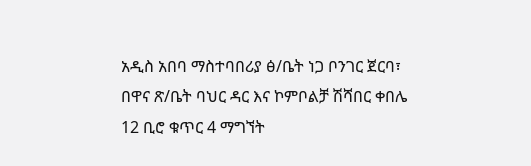አዲስ አበባ ማስተባበሪያ ፅ/ቤት ነጋ ቦንገር ጀርባ፣ በዋና ጽ/ቤት ባህር ዳር እና ኮምቦልቻ ሽሻበር ቀበሌ 12 ቢሮ ቁጥር 4 ማግኘት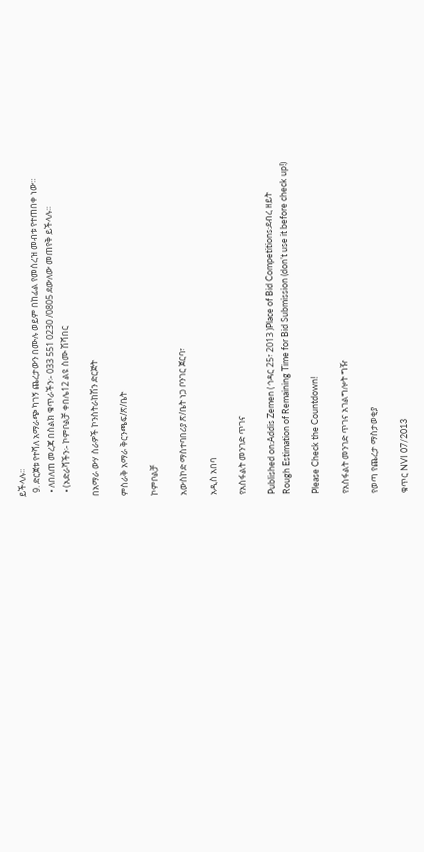ይችላሉ፡፡
  9. ድርጀቱ የተሻለ አማራጭ ካገኝ ጨረታውን በሙሉ ወይም በከፊል የመሰረዝ መብቱ የተጠበቀ ነው።
  • ለበለጠ መረጃ በስልክ ቁጥራችን፡- 033 551 0230 /0805 ደውለው መጠየቅ ይችላሉ፡፡
  • (አድራሻችን፡- ኮምቦልቻ ቀበሌ12 ልዩ ስሙ ሽሻበር

በአማራ ውሃ ስራዎች ኮንስትራከሽን ድርጅት

ምስራቅ አማራ ቅርንጫፍ/ጽ/ቤት

ኮምቦልቻ

አውስኮድ ማስተባበሪያ ጽ/ቤት ነጋ ቦንገር ጀርባ፣

አዲስ አበባ

የአስፋልት መንገድ ጥገና

Published on:Addis Zemen ( ኅዳር 25፣ 2013 )Place of Bid Competitions:ደብረ ዘይት
Rough Estimation of Remaining Time for Bid Submission (don’t use it before check up!)

Please Check the Countdown!

የአስፋልት መንገድ ጥገና አገልግሎት ግዥ

የወጣ የጨረታ ማስታወቂያ

ቁጥር NVI 07/2013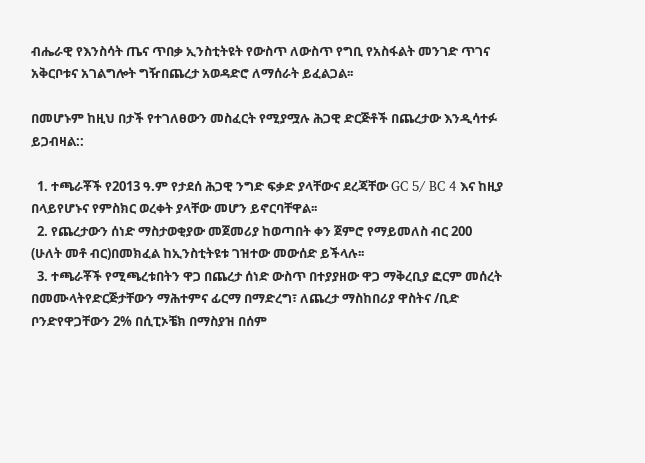ብሔራዊ የእንስሳት ጤና ጥበቃ ኢንስቲትዩት የውስጥ ለውስጥ የግቢ የአስፋልት መንገድ ጥገና አቅርቦቱና አገልግሎት ግዥበጨረታ አወዳድሮ ለማሰራት ይፈልጋል፡፡

በመሆኑም ከዚህ በታች የተገለፀውን መስፈርት የሚያሟሉ ሕጋዊ ድርጅቶች በጨረታው እንዲሳተፉ ይጋብዛል::

  1. ተጫራቾች የ2013 ዓ.ም የታደሰ ሕጋዊ ንግድ ፍቃድ ያላቸውና ደረጃቸው GC 5/ BC 4 እና ከዚያ በላይየሆኑና የምስክር ወረቀት ያላቸው መሆን ይኖርባቸዋል፡፡
  2. የጨረታውን ሰነድ ማስታወቂያው መጀመሪያ ከወጣበት ቀን ጀምሮ የማይመለስ ብር 200 (ሁለት መቶ ብር)በመክፈል ከኢንስቲትዩቱ ገዝተው መውሰድ ይችላሉ፡፡
  3. ተጫራቾች የሚጫረቱበትን ዋጋ በጨረታ ሰነድ ውስጥ በተያያዘው ዋጋ ማቅረቢያ ፎርም መሰረት በመሙላትየድርጅታቸውን ማሕተምና ፊርማ በማድረግ፣ ለጨረታ ማስከበሪያ ዋስትና /ቢድ ቦንድየዋጋቸውን 2% በሲፒኦቼክ በማስያዝ በሰም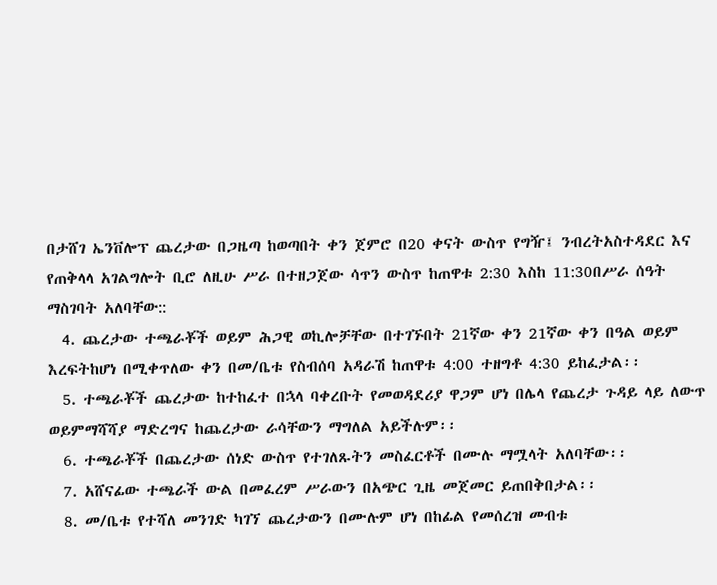በታሸገ ኤንቨሎፕ ጨረታው በጋዜጣ ከወጣበት ቀን ጀምሮ በ20 ቀናት ውስጥ የግዥ፤ ንብረትአስተዳደር እና የጠቅላላ አገልግሎት ቢሮ ለዚሁ ሥራ በተዘጋጀው ሳጥን ውስጥ ከጠዋቱ 2:30 እስከ 11:30በሥራ ሰዓት ማስገባት አለባቸው::
  4. ጨረታው ተጫራቾች ወይም ሕጋዊ ወኪሎቻቸው በተገኙበት 21ኛው ቀን 21ኛው ቀን በዓል ወይም እረፍትከሆነ በሚቀጥለው ቀን በመ/ቤቱ የስብሰባ አዳራሽ ከጠዋቱ 4:00 ተዘግቶ 4:30 ይከፈታል፡፡
  5. ተጫራቾች ጨረታው ከተከፈተ በኋላ ባቀረቡት የመወዳደሪያ ዋጋም ሆነ በሌላ የጨረታ ጉዳይ ላይ ለውጥ ወይምማሻሻያ ማድረግና ከጨረታው ራሳቸውን ማግለል አይችሉም፡፡
  6. ተጫራቾች በጨረታው ሰነድ ውስጥ የተገለጹትን መስፈርቶች በሙሉ ማሟላት አለባቸው፡፡
  7. አሸናፊው ተጫራች ውል በመፈረም ሥራውን በአጭር ጊዜ መጀመር ይጠበቅበታል፡፡
  8. መ/ቤቱ የተሻለ መንገድ ካገኘ ጨረታውን በሙሉም ሆነ በከፊል የመሰረዝ መብቱ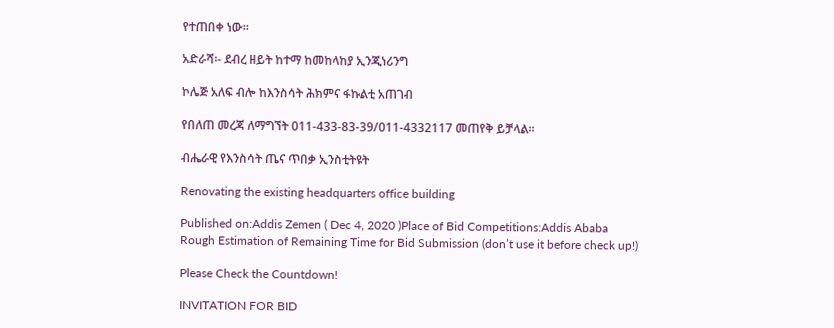የተጠበቀ ነው፡፡

አድራሻ፡- ደብረ ዘይት ከተማ ከመከላከያ ኢንጂነሪንግ

ኮሌጅ አለፍ ብሎ ከእንስሳት ሕክምና ፋኩልቲ አጠገብ

የበለጠ መረጃ ለማግኘት 011-433-83-39/011-4332117 መጠየቅ ይቻላል።

ብሔራዊ የእንስሳት ጤና ጥበቃ ኢንስቲትዩት

Renovating the existing headquarters office building

Published on:Addis Zemen ( Dec 4, 2020 )Place of Bid Competitions:Addis Ababa
Rough Estimation of Remaining Time for Bid Submission (don’t use it before check up!)

Please Check the Countdown!

INVITATION FOR BID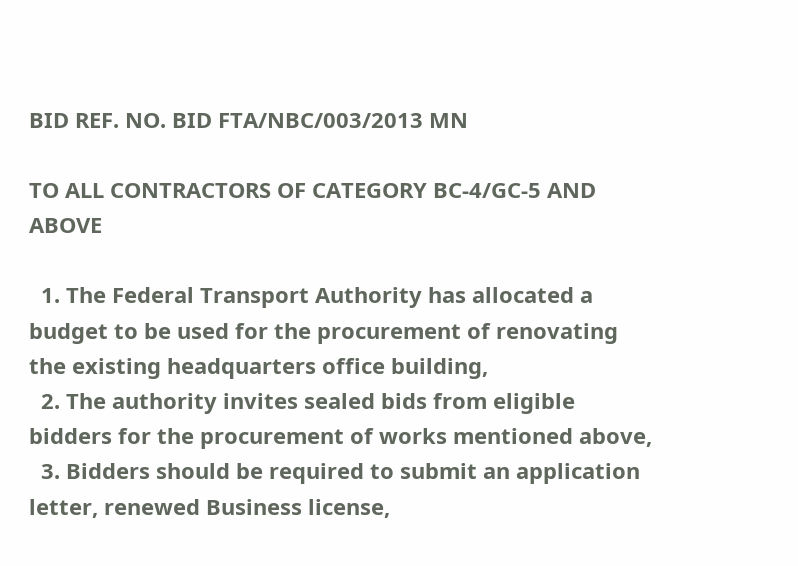BID REF. NO. BID FTA/NBC/003/2013 MN

TO ALL CONTRACTORS OF CATEGORY BC-4/GC-5 AND ABOVE

  1. The Federal Transport Authority has allocated a budget to be used for the procurement of renovating the existing headquarters office building,
  2. The authority invites sealed bids from eligible bidders for the procurement of works mentioned above,
  3. Bidders should be required to submit an application letter, renewed Business license,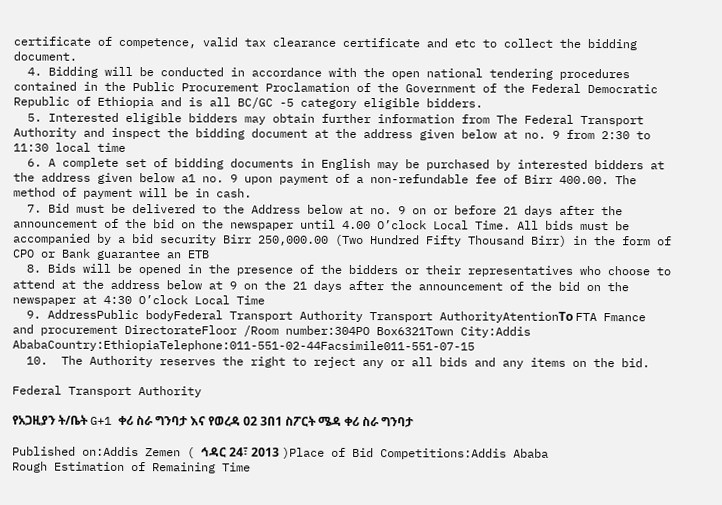certificate of competence, valid tax clearance certificate and etc to collect the bidding document.
  4. Bidding will be conducted in accordance with the open national tendering procedures contained in the Public Procurement Proclamation of the Government of the Federal Democratic Republic of Ethiopia and is all BC/GC -5 category eligible bidders.
  5. Interested eligible bidders may obtain further information from The Federal Transport Authority and inspect the bidding document at the address given below at no. 9 from 2:30 to 11:30 local time
  6. A complete set of bidding documents in English may be purchased by interested bidders at the address given below a1 no. 9 upon payment of a non-refundable fee of Birr 400.00. The method of payment will be in cash.
  7. Bid must be delivered to the Address below at no. 9 on or before 21 days after the announcement of the bid on the newspaper until 4.00 O’clock Local Time. All bids must be accompanied by a bid security Birr 250,000.00 (Two Hundred Fifty Thousand Birr) in the form of CPO or Bank guarantee an ETB
  8. Bids will be opened in the presence of the bidders or their representatives who choose to attend at the address below at 9 on the 21 days after the announcement of the bid on the newspaper at 4:30 O’clock Local Time
  9. AddressPublic bodyFederal Transport Authority Transport AuthorityAtentionТо FTA Fmance and procurement DirectorateFloor /Room number:304PO Box6321Town City:Addis AbabaCountry:EthiopiaTelephone:011-551-02-44Facsimile011-551-07-15
  10.  The Authority reserves the right to reject any or all bids and any items on the bid.

Federal Transport Authority

የአጋዚያን ት/ቤት G+1 ቀሪ ስራ ግንባታ እና የወረዳ 02 3በ1 ስፖርት ሜዳ ቀሪ ስራ ግንባታ

Published on:Addis Zemen ( ኅዳር 24፣ 2013 )Place of Bid Competitions:Addis Ababa
Rough Estimation of Remaining Time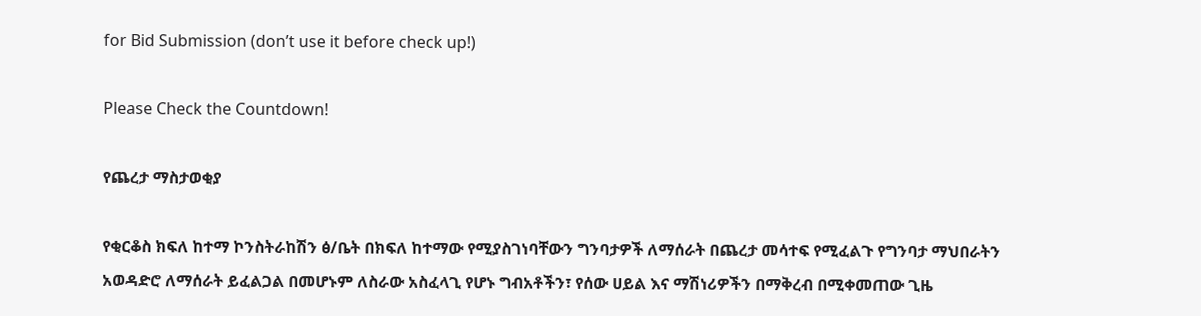for Bid Submission (don’t use it before check up!)

Please Check the Countdown!

የጨረታ ማስታወቂያ

የቂርቆስ ክፍለ ከተማ ኮንስትራከሽን ፅ/ቤት በክፍለ ከተማው የሚያስገነባቸውን ግንባታዎች ለማሰራት በጨረታ መሳተፍ የሚፈልጉ የግንባታ ማህበራትን አወዳድሮ ለማሰራት ይፈልጋል በመሆኑም ለስራው አስፈላጊ የሆኑ ግብአቶችን፣ የሰው ሀይል እና ማሽነሪዎችን በማቅረብ በሚቀመጠው ጊዜ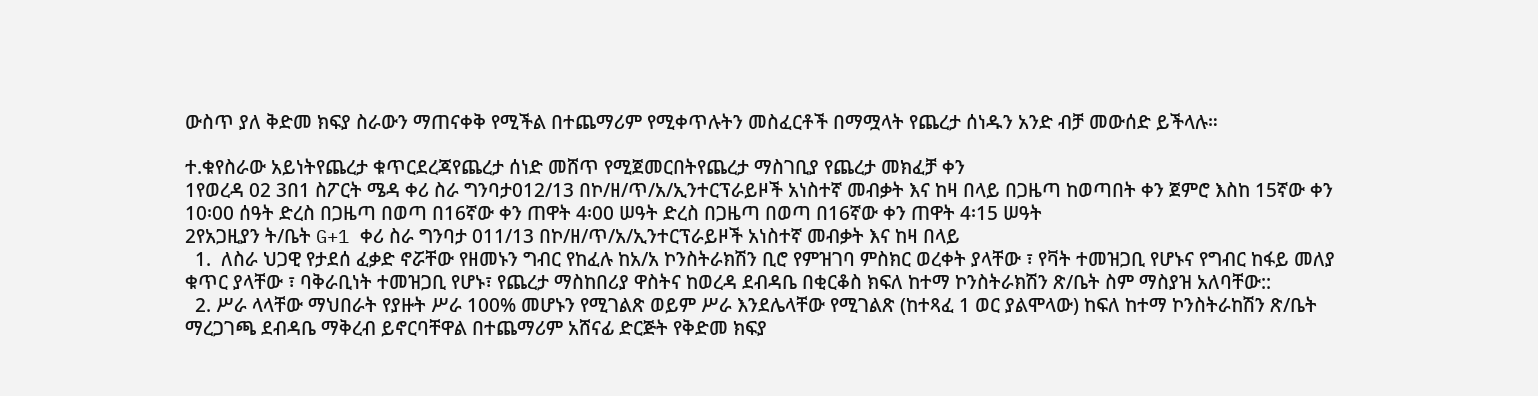ውስጥ ያለ ቅድመ ክፍያ ስራውን ማጠናቀቅ የሚችል በተጨማሪም የሚቀጥሉትን መስፈርቶች በማሟላት የጨረታ ሰነዱን አንድ ብቻ መውሰድ ይችላሉ።

ተ.ቁየስራው አይነትየጨረታ ቁጥርደረጃየጨረታ ሰነድ መሸጥ የሚጀመርበትየጨረታ ማስገቢያ የጨረታ መክፈቻ ቀን
1የወረዳ 02 3በ1 ስፖርት ሜዳ ቀሪ ስራ ግንባታ012/13 በኮ/ዘ/ጥ/አ/ኢንተርፕራይዞች አነስተኛ መብቃት እና ከዛ በላይ በጋዜጣ ከወጣበት ቀን ጀምሮ እስከ 15ኛው ቀን 10፡00 ሰዓት ድረስ በጋዜጣ በወጣ በ16ኛው ቀን ጠዋት 4፡00 ሠዓት ድረስ በጋዜጣ በወጣ በ16ኛው ቀን ጠዋት 4፡15 ሠዓት
2የአጋዚያን ት/ቤት G+1 ቀሪ ስራ ግንባታ 011/13 በኮ/ዘ/ጥ/አ/ኢንተርፕራይዞች አነስተኛ መብቃት እና ከዛ በላይ
  1.  ለስራ ህጋዊ የታደሰ ፈቃድ ኖሯቸው የዘመኑን ግብር የከፈሉ ከአ/አ ኮንስትራክሽን ቢሮ የምዝገባ ምስክር ወረቀት ያላቸው ፣ የቫት ተመዝጋቢ የሆኑና የግብር ከፋይ መለያ ቁጥር ያላቸው ፣ ባቅራቢነት ተመዝጋቢ የሆኑ፣ የጨረታ ማስከበሪያ ዋስትና ከወረዳ ደብዳቤ በቂርቆስ ክፍለ ከተማ ኮንስትራክሽን ጽ/ቤት ስም ማስያዝ አለባቸው::
  2. ሥራ ላላቸው ማህበራት የያዙት ሥራ 100% መሆኑን የሚገልጽ ወይም ሥራ እንደሌላቸው የሚገልጽ (ከተጻፈ 1 ወር ያልሞላው) ከፍለ ከተማ ኮንስትራከሽን ጽ/ቤት ማረጋገጫ ደብዳቤ ማቅረብ ይኖርባቸዋል በተጨማሪም አሸናፊ ድርጅት የቅድመ ክፍያ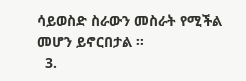ሳይወስድ ስራውን መስራት የሚችል መሆን ይኖርበታል ፡፡
  3.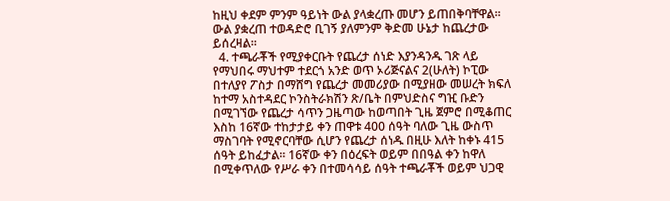ከዚህ ቀደም ምንም ዓይነት ውል ያላቋረጡ መሆን ይጠበቅባቸዋል። ውል ያቋረጠ ተወዳድሮ ቢገኝ ያለምንም ቅድመ ሁኔታ ከጨረታው ይሰረዛል።
  4. ተጫራቾች የሚያቀርቡት የጨረታ ሰነድ እያንዳንዱ ገጽ ላይ የማህበሩ ማህተም ተደርጎ አንድ ወጥ ኦሪጅናልና 2(ሁለት) ኮፒው በተለያየ ፖስታ በማሸግ የጨረታ መመሪያው በሚያዘው መሠረት ክፍለ ከተማ አስተዳደር ኮንስትራክሽን ጽ/ቤት በምህድስና ግዢ ቡድን በሚገኘው የጨረታ ሳጥን ጋዜጣው ከወጣበት ጊዜ ጀምሮ በሚቆጠር እስከ 16ኛው ተከታታይ ቀን ጠዋቱ 400 ሰዓት ባለው ጊዜ ውስጥ ማስገባት የሚኖርባቸው ሲሆን የጨረታ ሰነዱ በዚሁ እለት ከቀኑ 415 ሰዓት ይከፈታል፡፡ 16ኛው ቀን በዕረፍት ወይም በበዓል ቀን ከዋለ በሚቀጥለው የሥራ ቀን በተመሳሳይ ሰዓት ተጫራቾች ወይም ህጋዊ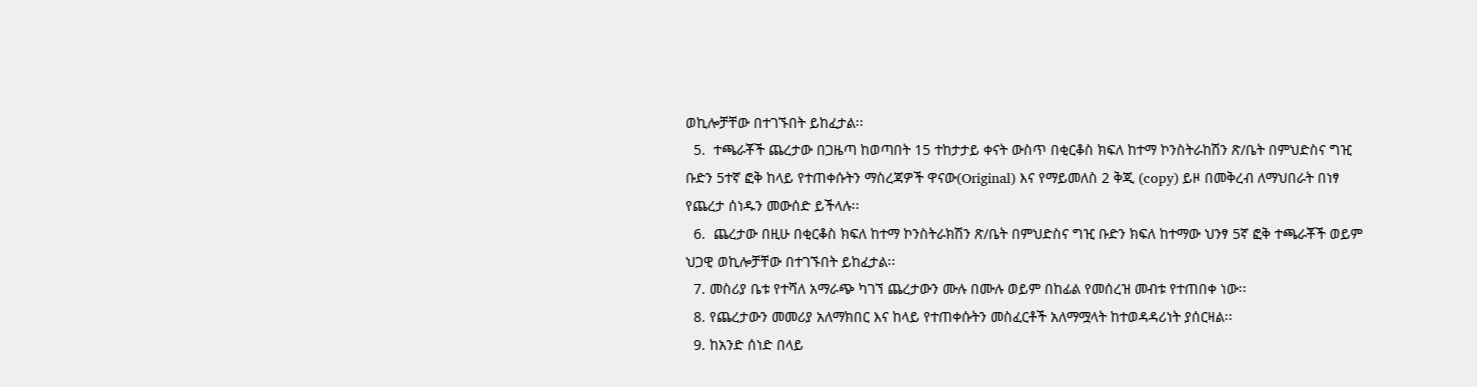ወኪሎቻቸው በተገኙበት ይከፈታል፡፡
  5.  ተጫራቾች ጨረታው በጋዜጣ ከወጣበት 15 ተከታታይ ቀናት ውስጥ በቂርቆስ ክፍለ ከተማ ኮንስትራከሽን ጽ/ቤት በምህድስና ግዢ ቡድን 5ተኛ ፎቅ ከላይ የተጠቀሱትን ማስረጃዎች ዋናው(Original) እና የማይመለስ 2 ቅጂ (copy) ይዞ በመቅረብ ለማህበራት በነፃ የጨረታ ሰነዱን መውሰድ ይችላሉ፡፡
  6.  ጨረታው በዚሁ በቂርቆስ ክፍለ ከተማ ኮንስትራክሽን ጽ/ቤት በምህድስና ግዢ ቡድን ክፍለ ከተማው ህንፃ 5ኛ ፎቅ ተጫራቾች ወይም ህጋዊ ወኪሎቻቸው በተገኙበት ይከፈታል፡፡
  7. መስሪያ ቤቱ የተሻለ አማራጭ ካገኘ ጨረታውን ሙሉ በሙሉ ወይም በከፊል የመሰረዝ መብቱ የተጠበቀ ነው፡፡
  8. የጨረታውን መመሪያ አለማክበር እና ከላይ የተጠቀሱትን መስፈርቶች አለማሟላት ከተወዳዳሪነት ያሰርዛል፡፡
  9. ከአንድ ሰነድ በላይ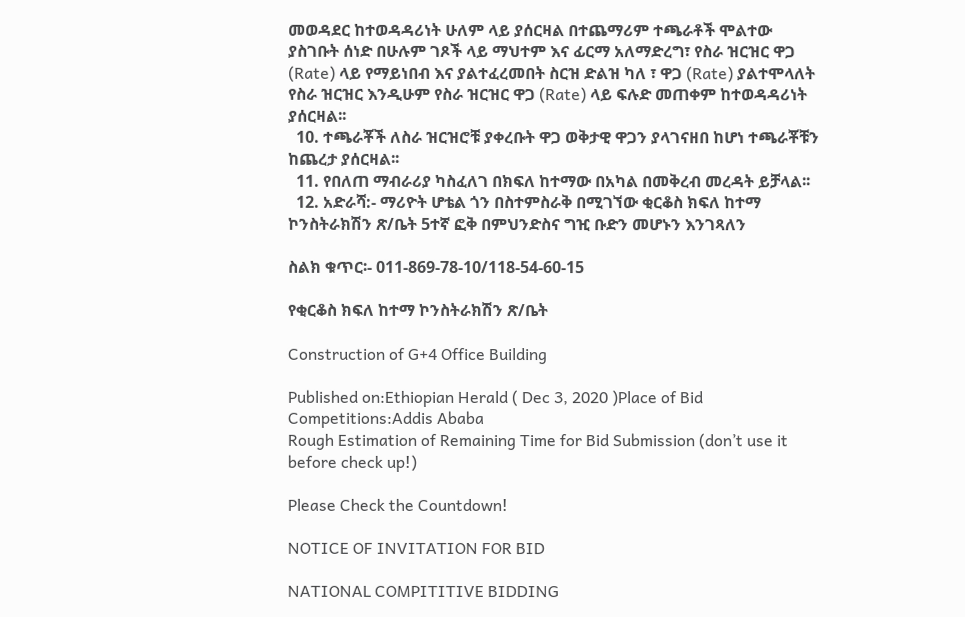መወዳደር ከተወዳዳሪነት ሁለም ላይ ያሰርዛል በተጨማሪም ተጫራቶች ሞልተው ያስገቡት ሰነድ በሁሉም ገጾች ላይ ማህተም እና ፊርማ አለማድረግ፣ የስራ ዝርዝር ዋጋ (Rate) ላይ የማይነበብ እና ያልተፈረመበት ስርዝ ድልዝ ካለ ፣ ዋጋ (Rate) ያልተሞላለት የስራ ዝርዝር እንዲሁም የስራ ዝርዝር ዋጋ (Rate) ላይ ፍሉድ መጠቀም ከተወዳዳሪነት ያሰርዛል፡፡
  10. ተጫራቾች ለስራ ዝርዝሮቹ ያቀረቡት ዋጋ ወቅታዊ ዋጋን ያላገናዘበ ከሆነ ተጫራቾቹን ከጨረታ ያሰርዛል፡፡
  11. የበለጠ ማብራሪያ ካስፈለገ በክፍለ ከተማው በአካል በመቅረብ መረዳት ይቻላል፡፡
  12. አድራሻ:- ማሪዮት ሆቴል ጎን በስተምስራቅ በሚገኘው ቂርቆስ ክፍለ ከተማ ኮንስትራክሽን ጽ/ቤት 5ተኛ ፎቅ በምህንድስና ግዢ ቡድን መሆኑን እንገጻለን

ስልክ ቁጥር፡- 011-869-78-10/118-54-60-15

የቂርቆስ ክፍለ ከተማ ኮንስትራክሽን ጽ/ቤት

Construction of G+4 Office Building

Published on:Ethiopian Herald ( Dec 3, 2020 )Place of Bid Competitions:Addis Ababa
Rough Estimation of Remaining Time for Bid Submission (don’t use it before check up!)

Please Check the Countdown!

NOTICE OF INVITATION FOR BID

NATIONAL COMPITITIVE BIDDING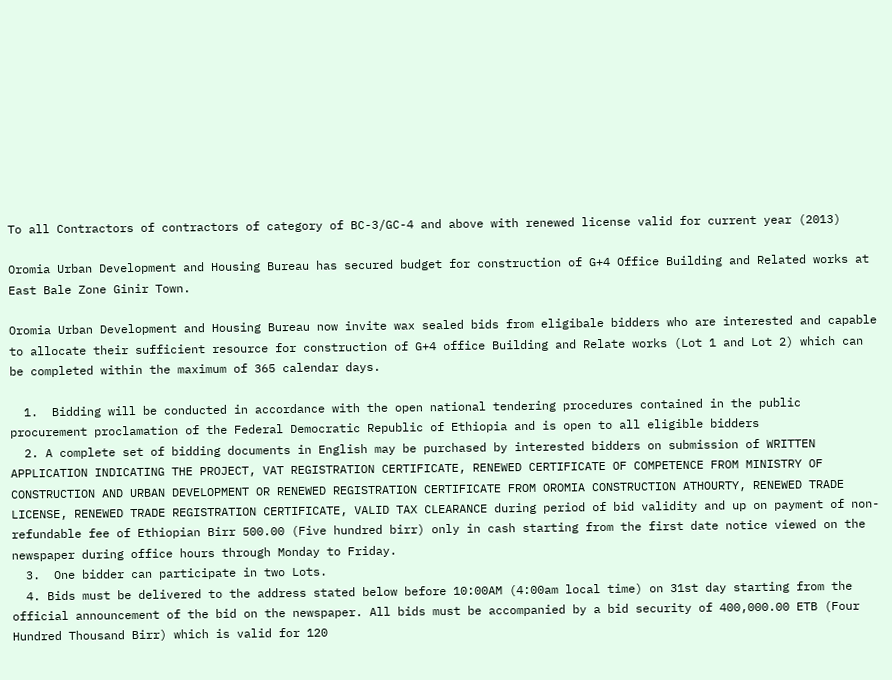To all Contractors of contractors of category of BC-3/GC-4 and above with renewed license valid for current year (2013)

Oromia Urban Development and Housing Bureau has secured budget for construction of G+4 Office Building and Related works at East Bale Zone Ginir Town.

Oromia Urban Development and Housing Bureau now invite wax sealed bids from eligibale bidders who are interested and capable to allocate their sufficient resource for construction of G+4 office Building and Relate works (Lot 1 and Lot 2) which can be completed within the maximum of 365 calendar days.

  1.  Bidding will be conducted in accordance with the open national tendering procedures contained in the public procurement proclamation of the Federal Democratic Republic of Ethiopia and is open to all eligible bidders
  2. A complete set of bidding documents in English may be purchased by interested bidders on submission of WRITTEN APPLICATION INDICATING THE PROJECT, VAT REGISTRATION CERTIFICATE, RENEWED CERTIFICATE OF COMPETENCE FROM MINISTRY OF CONSTRUCTION AND URBAN DEVELOPMENT OR RENEWED REGISTRATION CERTIFICATE FROM OROMIA CONSTRUCTION ATHOURTY, RENEWED TRADE LICENSE, RENEWED TRADE REGISTRATION CERTIFICATE, VALID TAX CLEARANCE during period of bid validity and up on payment of non-refundable fee of Ethiopian Birr 500.00 (Five hundred birr) only in cash starting from the first date notice viewed on the newspaper during office hours through Monday to Friday.
  3.  One bidder can participate in two Lots.
  4. Bids must be delivered to the address stated below before 10:00AM (4:00am local time) on 31st day starting from the official announcement of the bid on the newspaper. All bids must be accompanied by a bid security of 400,000.00 ETB (Four Hundred Thousand Birr) which is valid for 120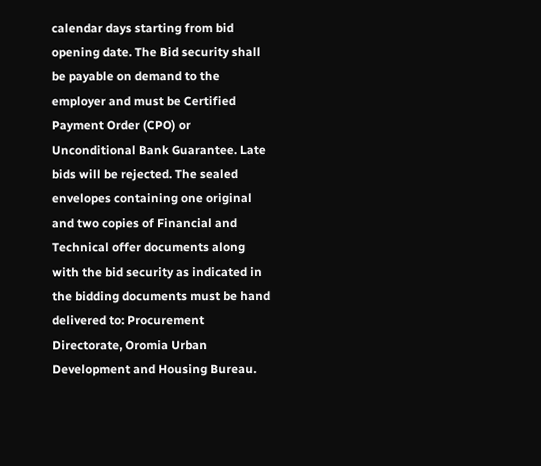calendar days starting from bid opening date. The Bid security shall be payable on demand to the employer and must be Certified Payment Order (CPO) or Unconditional Bank Guarantee. Late bids will be rejected. The sealed envelopes containing one original and two copies of Financial and Technical offer documents along with the bid security as indicated in the bidding documents must be hand delivered to: Procurement Directorate, Oromia Urban Development and Housing Bureau.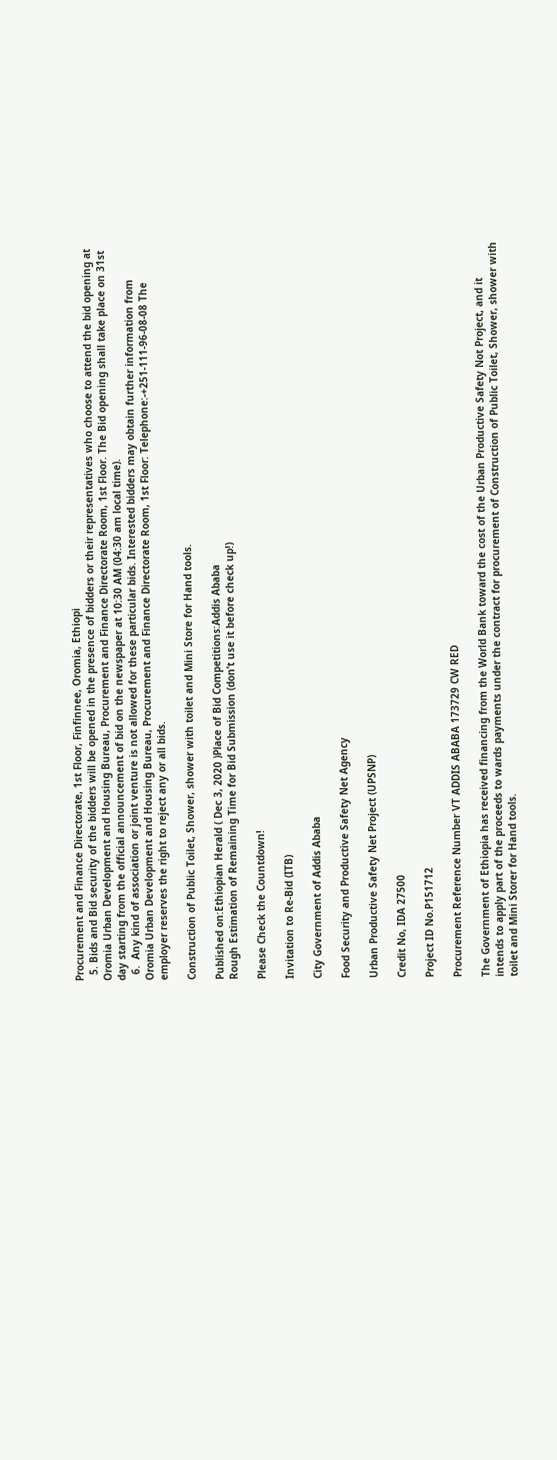Procurement and Finance Directorate, 1st Floor, Finfinnee, Oromia, Ethiopi
  5. Bids and Bid security of the bidders will be opened in the presence of bidders or their representatives who choose to attend the bid opening at Oromia Urban Development and Housing Bureau, Procurement and Finance Directorate Room, 1st Floor. The Bid opening shall take place on 31st day starting from the official announcement of bid on the newspaper at 10:30 AM (04:30 am local time).
  6.  Any kind of association or joint venture is not allowed for these particular bids. Interested bidders may obtain further information from Oromia Urban Development and Housing Bureau, Procurement and Finance Directorate Room, 1st Floor: Telephone:-+251-111-96-08-08 The employer reserves the right to reject any or all bids.

Construction of Public Toilet, Shower, shower with toilet and Mini Store for Hand tools.

Published on:Ethiopian Herald ( Dec 3, 2020 )Place of Bid Competitions:Addis Ababa
Rough Estimation of Remaining Time for Bid Submission (don’t use it before check up!)

Please Check the Countdown!

Invitation to Re-Bid (ITB)

City Government of Addis Ababa

Food Security and Productive Safety Net Agency

Urban Productive Safety Net Project (UPSNP)

Credit No, IDA 27500

Project ID No.P151712

Procurement Reference Number VT ADDIS ABABA 173729 CW RED

The Government of Ethiopia has received financing from the World Bank toward the cost of the Urban Productive Safety Not Project, and it intends to apply part of the proceeds to wards payments under the contract for procurement of Construction of Public Toilet, Shower, shower with toilet and Mini Storer for Hand tools.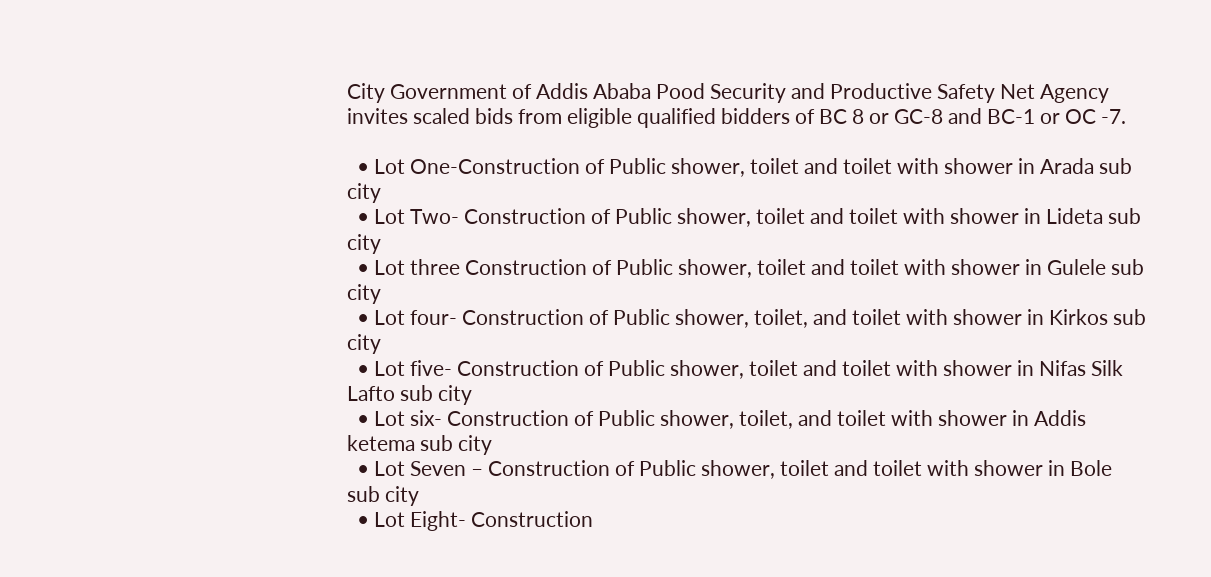City Government of Addis Ababa Pood Security and Productive Safety Net Agency invites scaled bids from eligible qualified bidders of BC 8 or GC-8 and BC-1 or OC -7.

  • Lot One-Construction of Public shower, toilet and toilet with shower in Arada sub city
  • Lot Two- Construction of Public shower, toilet and toilet with shower in Lideta sub city
  • Lot three Construction of Public shower, toilet and toilet with shower in Gulele sub city
  • Lot four- Construction of Public shower, toilet, and toilet with shower in Kirkos sub city
  • Lot five- Construction of Public shower, toilet and toilet with shower in Nifas Silk Lafto sub city
  • Lot six- Construction of Public shower, toilet, and toilet with shower in Addis ketema sub city
  • Lot Seven – Construction of Public shower, toilet and toilet with shower in Bole sub city
  • Lot Eight- Construction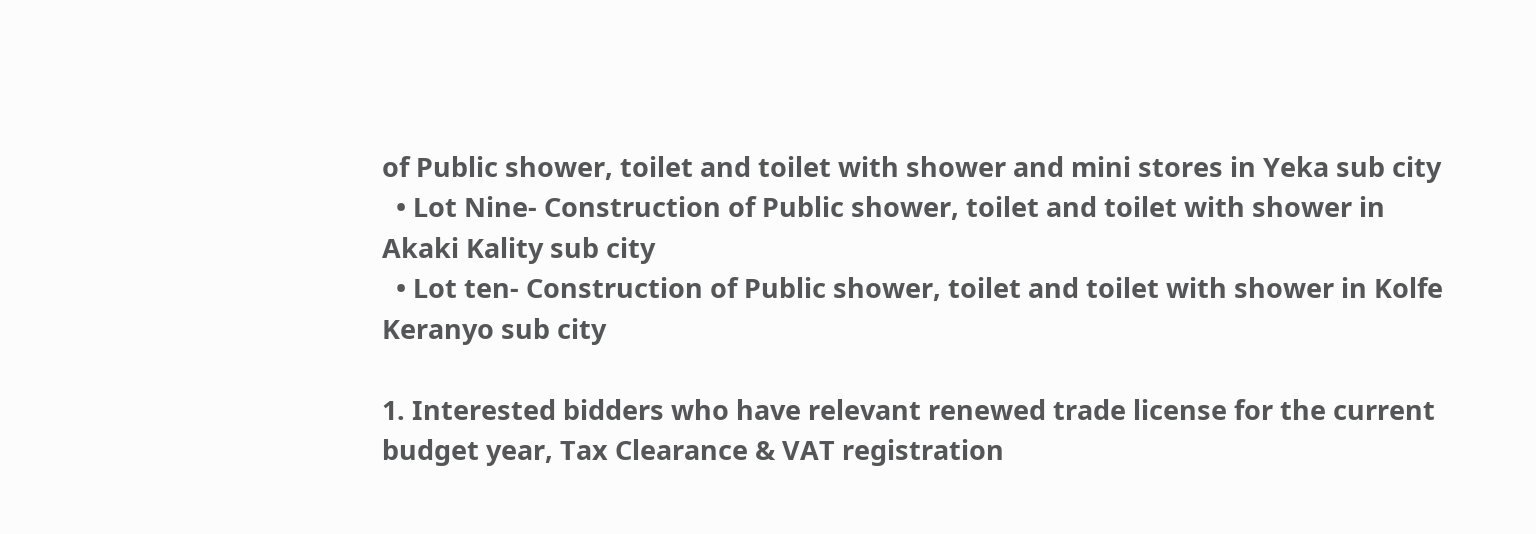of Public shower, toilet and toilet with shower and mini stores in Yeka sub city
  • Lot Nine- Construction of Public shower, toilet and toilet with shower in Akaki Kality sub city
  • Lot ten- Construction of Public shower, toilet and toilet with shower in Kolfe Keranyo sub city

1. Interested bidders who have relevant renewed trade license for the current budget year, Tax Clearance & VAT registration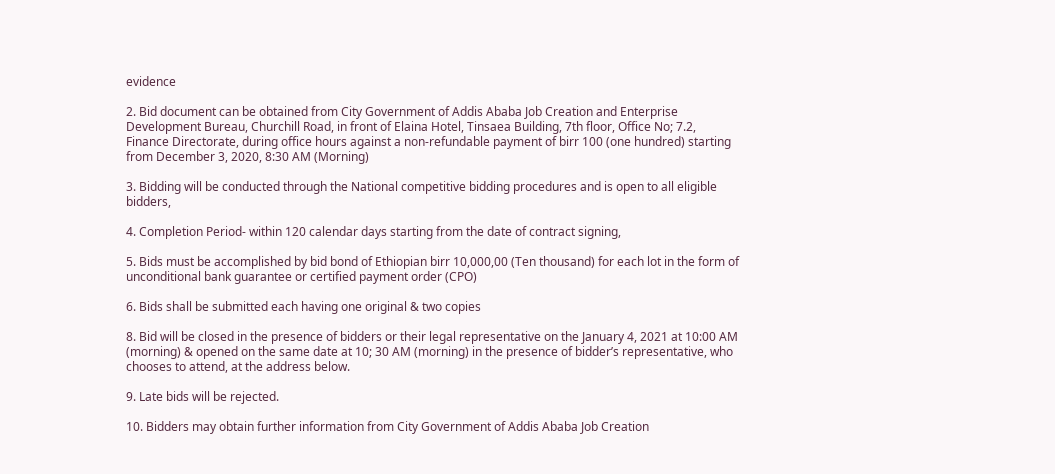evidence

2. Bid document can be obtained from City Government of Addis Ababa Job Creation and Enterprise Development Bureau, Churchill Road, in front of Elaina Hotel, Tinsaea Building, 7th floor, Office No; 7.2, Finance Directorate, during office hours against a non-refundable payment of birr 100 (one hundred) starting from December 3, 2020, 8:30 AM (Morning)

3. Bidding will be conducted through the National competitive bidding procedures and is open to all eligible bidders,

4. Completion Period- within 120 calendar days starting from the date of contract signing,

5. Bids must be accomplished by bid bond of Ethiopian birr 10,000,00 (Ten thousand) for each lot in the form of unconditional bank guarantee or certified payment order (CPO)

6. Bids shall be submitted each having one original & two copies

8. Bid will be closed in the presence of bidders or their legal representative on the January 4, 2021 at 10:00 AM (morning) & opened on the same date at 10; 30 AM (morning) in the presence of bidder’s representative, who chooses to attend, at the address below.

9. Late bids will be rejected.

10. Bidders may obtain further information from City Government of Addis Ababa Job Creation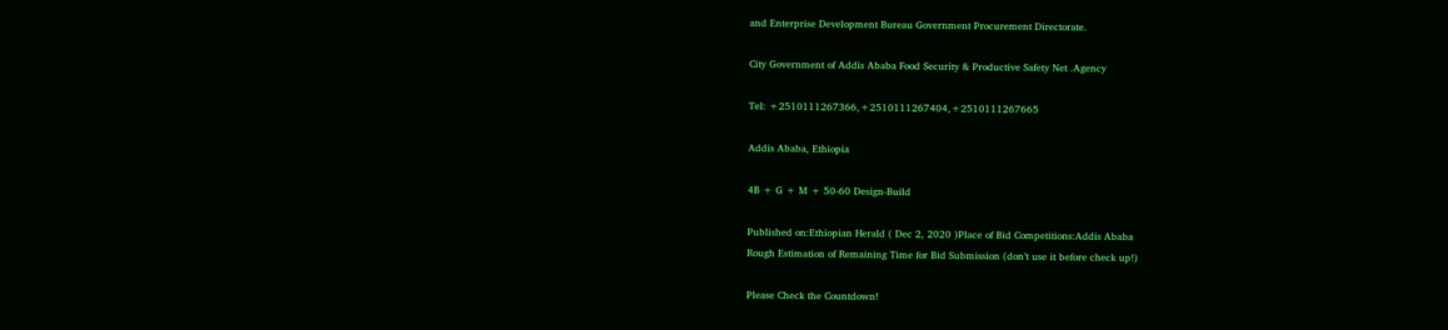and Enterprise Development Bureau Government Procurement Directorate.

City Government of Addis Ababa Food Security & Productive Safety Net .Agency

Tel: +2510111267366,+2510111267404,+2510111267665

Addis Ababa, Ethiopia

4B + G + M + 50-60 Design-Build

Published on:Ethiopian Herald ( Dec 2, 2020 )Place of Bid Competitions:Addis Ababa
Rough Estimation of Remaining Time for Bid Submission (don’t use it before check up!)

Please Check the Countdown!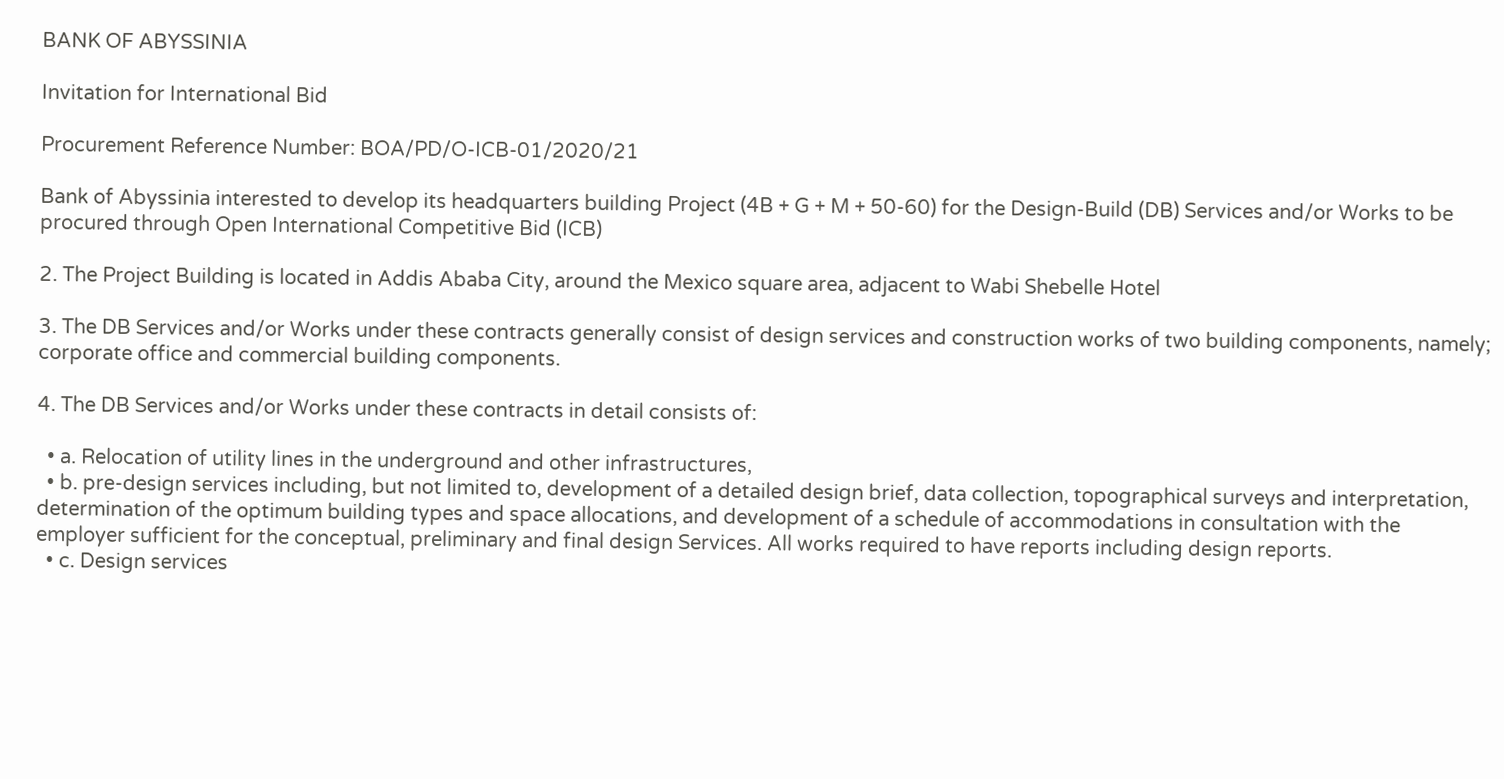BANK OF ABYSSINIA

Invitation for International Bid

Procurement Reference Number: BOA/PD/O-ICB-01/2020/21

Bank of Abyssinia interested to develop its headquarters building Project (4B + G + M + 50-60) for the Design-Build (DB) Services and/or Works to be procured through Open International Competitive Bid (ICB)

2. The Project Building is located in Addis Ababa City, around the Mexico square area, adjacent to Wabi Shebelle Hotel

3. The DB Services and/or Works under these contracts generally consist of design services and construction works of two building components, namely; corporate office and commercial building components.

4. The DB Services and/or Works under these contracts in detail consists of:

  • a. Relocation of utility lines in the underground and other infrastructures,
  • b. pre-design services including, but not limited to, development of a detailed design brief, data collection, topographical surveys and interpretation, determination of the optimum building types and space allocations, and development of a schedule of accommodations in consultation with the employer sufficient for the conceptual, preliminary and final design Services. All works required to have reports including design reports.
  • c. Design services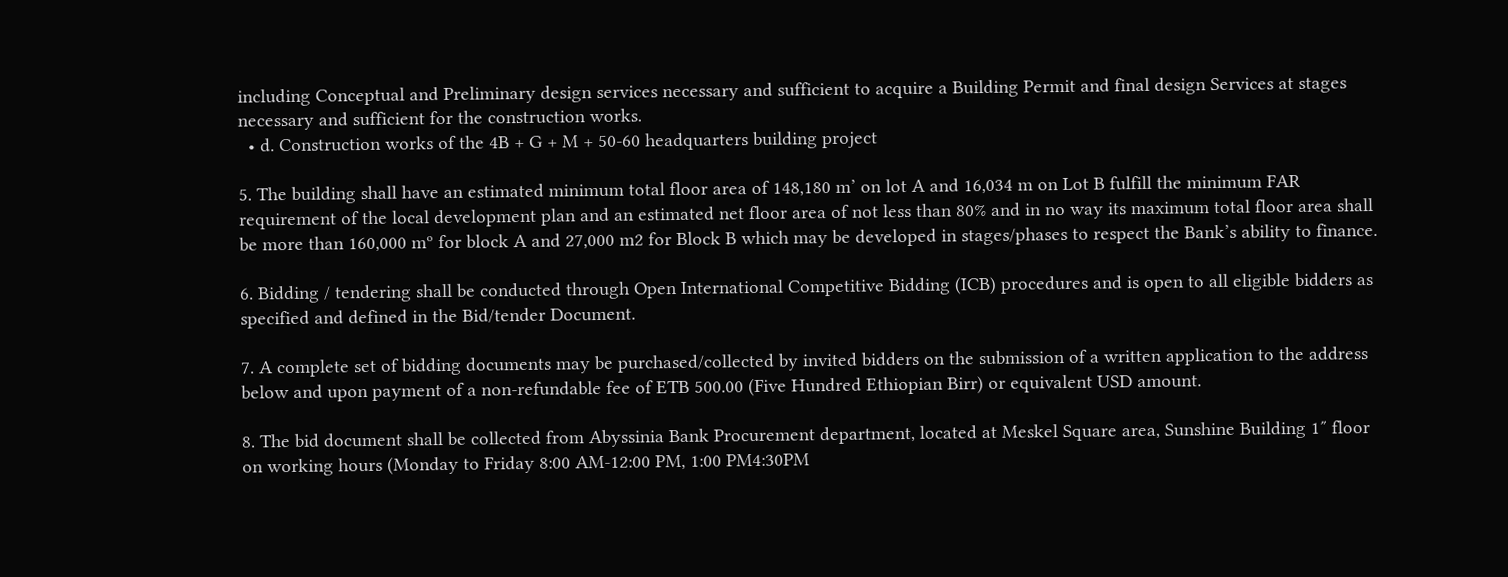including Conceptual and Preliminary design services necessary and sufficient to acquire a Building Permit and final design Services at stages necessary and sufficient for the construction works.
  • d. Construction works of the 4B + G + M + 50-60 headquarters building project

5. The building shall have an estimated minimum total floor area of 148,180 m’ on lot A and 16,034 m on Lot B fulfill the minimum FAR requirement of the local development plan and an estimated net floor area of not less than 80% and in no way its maximum total floor area shall be more than 160,000 mº for block A and 27,000 m2 for Block B which may be developed in stages/phases to respect the Bank’s ability to finance.

6. Bidding / tendering shall be conducted through Open International Competitive Bidding (ICB) procedures and is open to all eligible bidders as specified and defined in the Bid/tender Document.

7. A complete set of bidding documents may be purchased/collected by invited bidders on the submission of a written application to the address below and upon payment of a non-refundable fee of ETB 500.00 (Five Hundred Ethiopian Birr) or equivalent USD amount.

8. The bid document shall be collected from Abyssinia Bank Procurement department, located at Meskel Square area, Sunshine Building 1″ floor on working hours (Monday to Friday 8:00 AM-12:00 PM, 1:00 PM4:30PM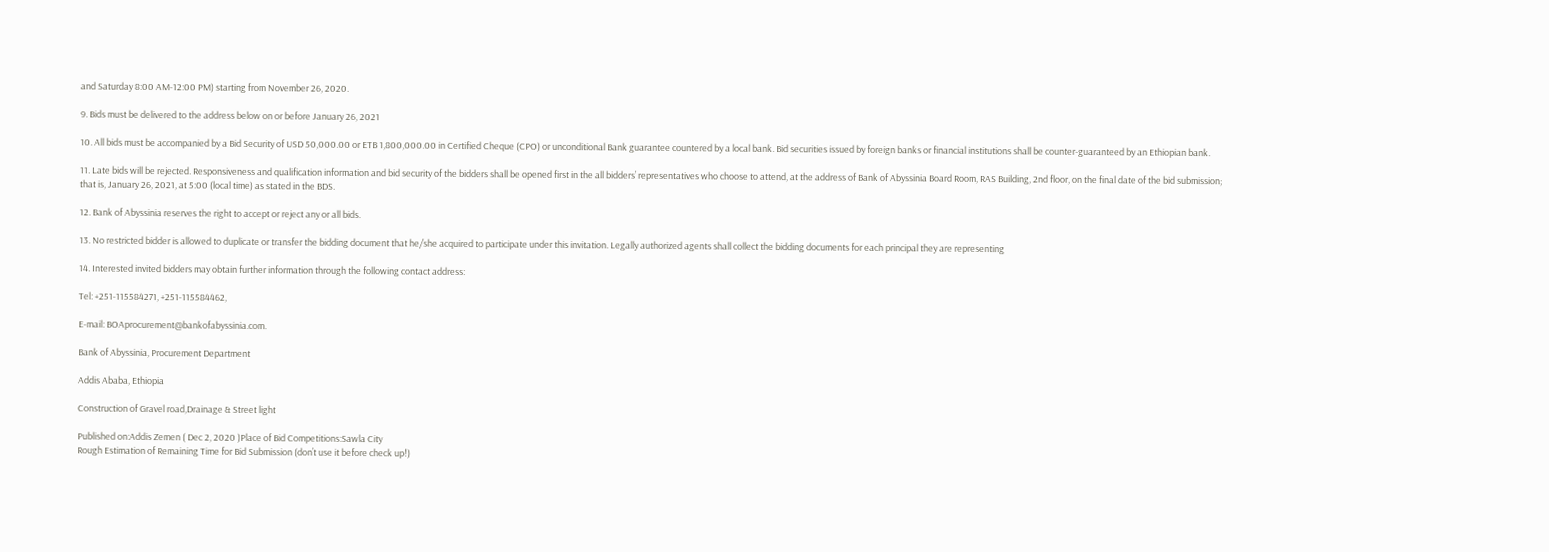and Saturday 8:00 AM-12:00 PM) starting from November 26, 2020.

9. Bids must be delivered to the address below on or before January 26, 2021

10. All bids must be accompanied by a Bid Security of USD 50,000.00 or ETB 1,800,000.00 in Certified Cheque (CPO) or unconditional Bank guarantee countered by a local bank. Bid securities issued by foreign banks or financial institutions shall be counter-guaranteed by an Ethiopian bank.

11. Late bids will be rejected. Responsiveness and qualification information and bid security of the bidders shall be opened first in the all bidders’ representatives who choose to attend, at the address of Bank of Abyssinia Board Room, RAS Building, 2nd floor, on the final date of the bid submission; that is, January 26, 2021, at 5:00 (local time) as stated in the BDS.

12. Bank of Abyssinia reserves the right to accept or reject any or all bids.

13. No restricted bidder is allowed to duplicate or transfer the bidding document that he/she acquired to participate under this invitation. Legally authorized agents shall collect the bidding documents for each principal they are representing

14. Interested invited bidders may obtain further information through the following contact address:

Tel: +251-115584271, +251-115584462,

E-mail: BOAprocurement@bankofabyssinia.com.

Bank of Abyssinia, Procurement Department

Addis Ababa, Ethiopia

Construction of Gravel road,Drainage & Street light

Published on:Addis Zemen ( Dec 2, 2020 )Place of Bid Competitions:Sawla City
Rough Estimation of Remaining Time for Bid Submission (don’t use it before check up!)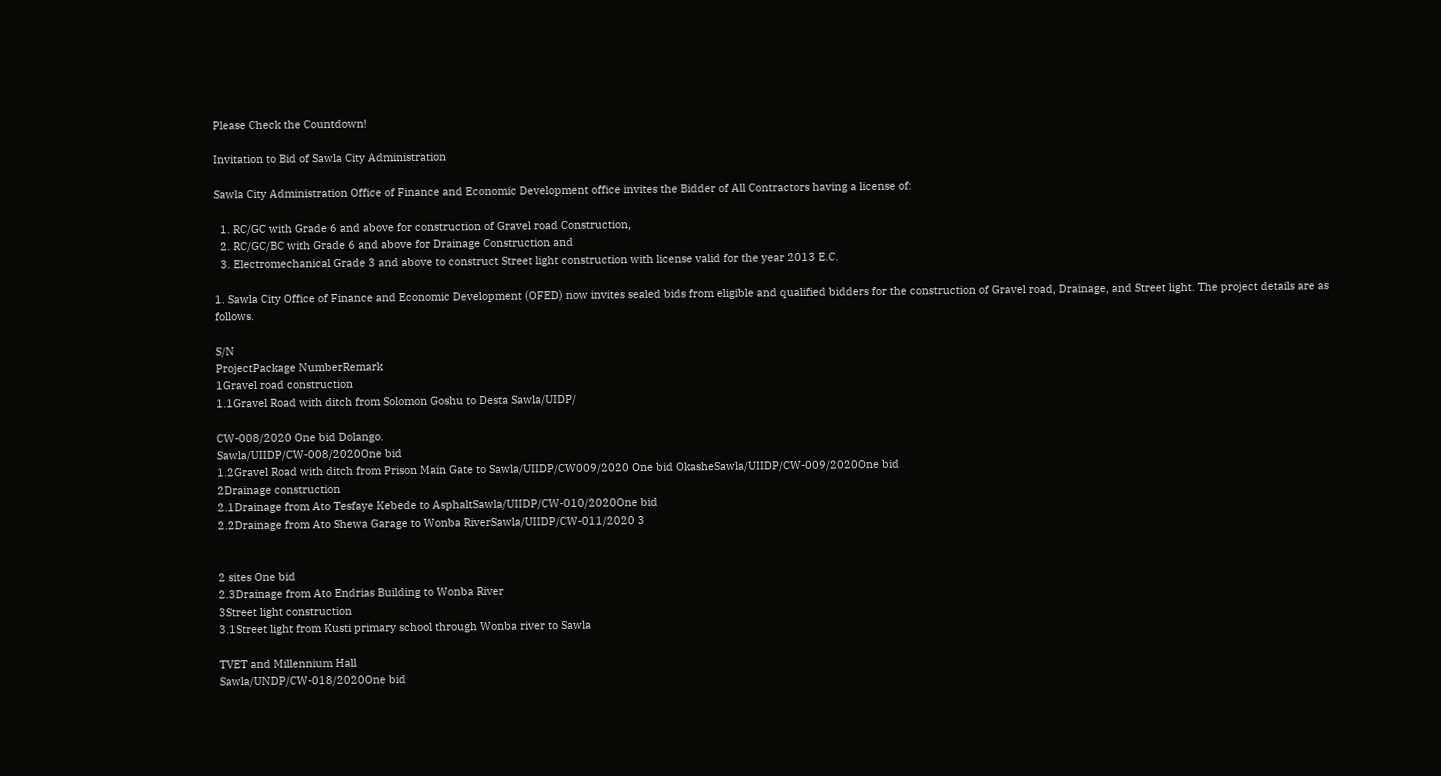Please Check the Countdown!

Invitation to Bid of Sawla City Administration

Sawla City Administration Office of Finance and Economic Development office invites the Bidder of All Contractors having a license of:

  1. RC/GC with Grade 6 and above for construction of Gravel road Construction,
  2. RC/GC/BC with Grade 6 and above for Drainage Construction and
  3. Electromechanical Grade 3 and above to construct Street light construction with license valid for the year 2013 E.C.

1. Sawla City Office of Finance and Economic Development (OFED) now invites sealed bids from eligible and qualified bidders for the construction of Gravel road, Drainage, and Street light. The project details are as follows.

S/N
ProjectPackage NumberRemark
1Gravel road construction
1.1Gravel Road with ditch from Solomon Goshu to Desta Sawla/UIDP/

CW-008/2020 One bid Dolango.
Sawla/UIIDP/CW-008/2020One bid
1.2Gravel Road with ditch from Prison Main Gate to Sawla/UIIDP/CW009/2020 One bid OkasheSawla/UIIDP/CW-009/2020One bid
2Drainage construction
2.1Drainage from Ato Tesfaye Kebede to AsphaltSawla/UIIDP/CW-010/2020One bid
2.2Drainage from Ato Shewa Garage to Wonba RiverSawla/UIIDP/CW-011/2020 3


2 sites One bid
2.3Drainage from Ato Endrias Building to Wonba River
3Street light construction
3.1Street light from Kusti primary school through Wonba river to Sawla

TVET and Millennium Hall
Sawla/UNDP/CW-018/2020One bid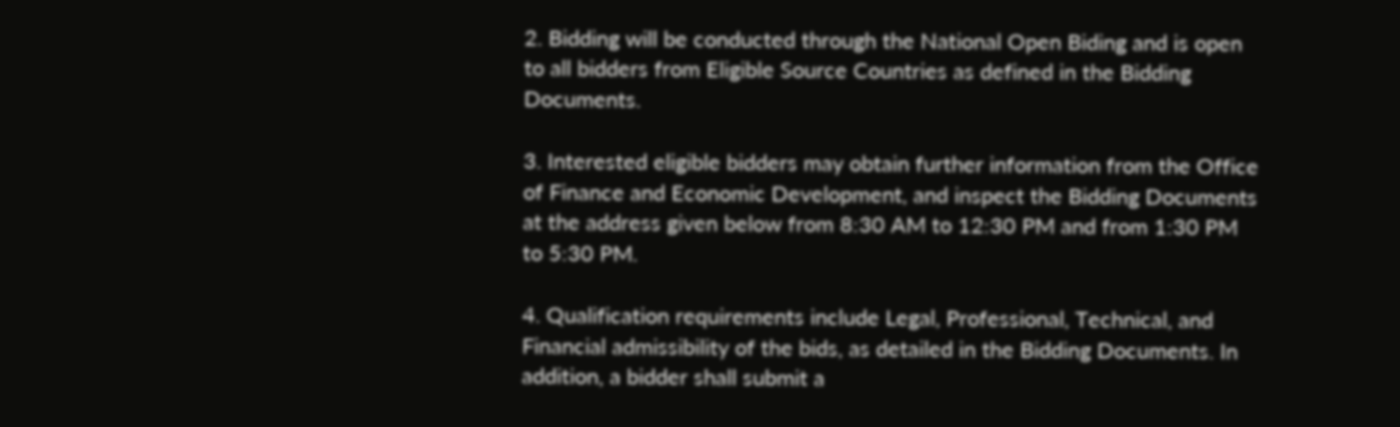2. Bidding will be conducted through the National Open Biding and is open to all bidders from Eligible Source Countries as defined in the Bidding Documents.

3. Interested eligible bidders may obtain further information from the Office of Finance and Economic Development, and inspect the Bidding Documents at the address given below from 8:30 AM to 12:30 PM and from 1:30 PM to 5:30 PM.

4. Qualification requirements include Legal, Professional, Technical, and Financial admissibility of the bids, as detailed in the Bidding Documents. In addition, a bidder shall submit a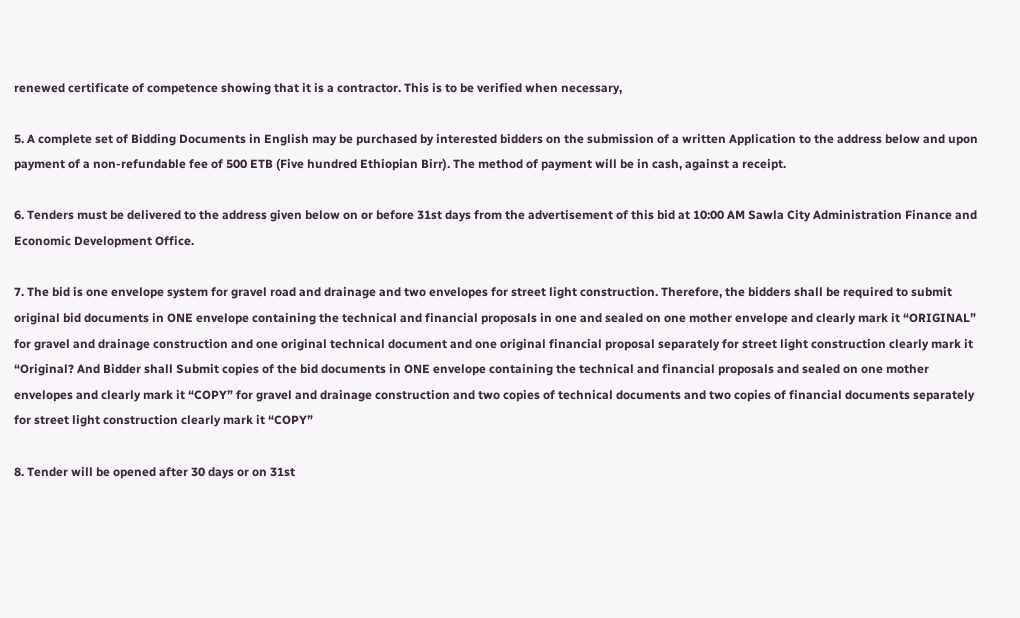renewed certificate of competence showing that it is a contractor. This is to be verified when necessary,

5. A complete set of Bidding Documents in English may be purchased by interested bidders on the submission of a written Application to the address below and upon payment of a non-refundable fee of 500 ETB (Five hundred Ethiopian Birr). The method of payment will be in cash, against a receipt.

6. Tenders must be delivered to the address given below on or before 31st days from the advertisement of this bid at 10:00 AM Sawla City Administration Finance and Economic Development Office.

7. The bid is one envelope system for gravel road and drainage and two envelopes for street light construction. Therefore, the bidders shall be required to submit original bid documents in ONE envelope containing the technical and financial proposals in one and sealed on one mother envelope and clearly mark it “ORIGINAL” for gravel and drainage construction and one original technical document and one original financial proposal separately for street light construction clearly mark it “Original? And Bidder shall Submit copies of the bid documents in ONE envelope containing the technical and financial proposals and sealed on one mother envelopes and clearly mark it “COPY” for gravel and drainage construction and two copies of technical documents and two copies of financial documents separately for street light construction clearly mark it “COPY”

8. Tender will be opened after 30 days or on 31st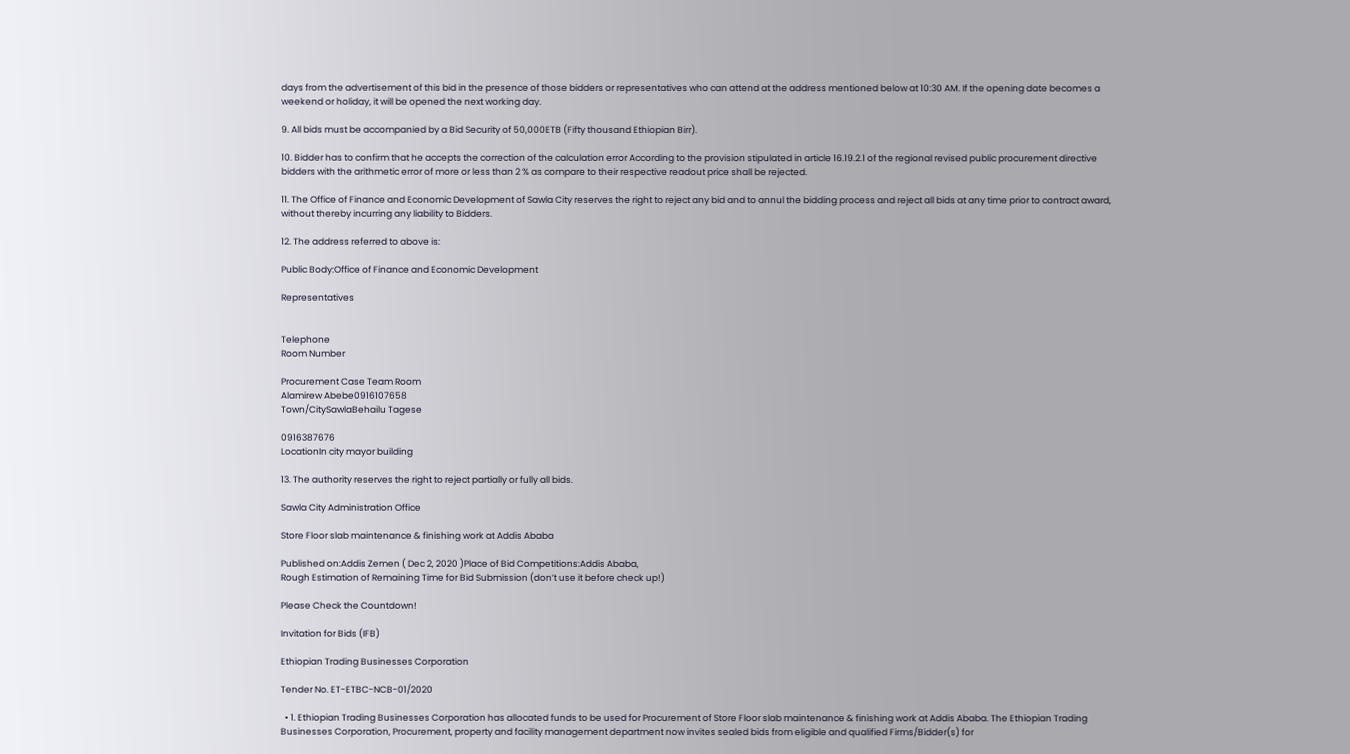days from the advertisement of this bid in the presence of those bidders or representatives who can attend at the address mentioned below at 10:30 AM. If the opening date becomes a weekend or holiday, it will be opened the next working day.

9. All bids must be accompanied by a Bid Security of 50,000ETB (Fifty thousand Ethiopian Birr).

10. Bidder has to confirm that he accepts the correction of the calculation error According to the provision stipulated in article 16.19.2.1 of the regional revised public procurement directive bidders with the arithmetic error of more or less than 2 % as compare to their respective readout price shall be rejected.

11. The Office of Finance and Economic Development of Sawla City reserves the right to reject any bid and to annul the bidding process and reject all bids at any time prior to contract award, without thereby incurring any liability to Bidders.

12. The address referred to above is:

Public Body:Office of Finance and Economic Development

Representatives


Telephone
Room Number

Procurement Case Team Room
Alamirew Abebe0916107658
Town/CitySawlaBehailu Tagese

0916387676
LocationIn city mayor building

13. The authority reserves the right to reject partially or fully all bids.

Sawla City Administration Office

Store Floor slab maintenance & finishing work at Addis Ababa

Published on:Addis Zemen ( Dec 2, 2020 )Place of Bid Competitions:Addis Ababa,
Rough Estimation of Remaining Time for Bid Submission (don’t use it before check up!)

Please Check the Countdown!

Invitation for Bids (IFB)

Ethiopian Trading Businesses Corporation

Tender No. ET-ETBC-NCB-01/2020

  • 1. Ethiopian Trading Businesses Corporation has allocated funds to be used for Procurement of Store Floor slab maintenance & finishing work at Addis Ababa. The Ethiopian Trading Businesses Corporation, Procurement, property and facility management department now invites sealed bids from eligible and qualified Firms/Bidder(s) for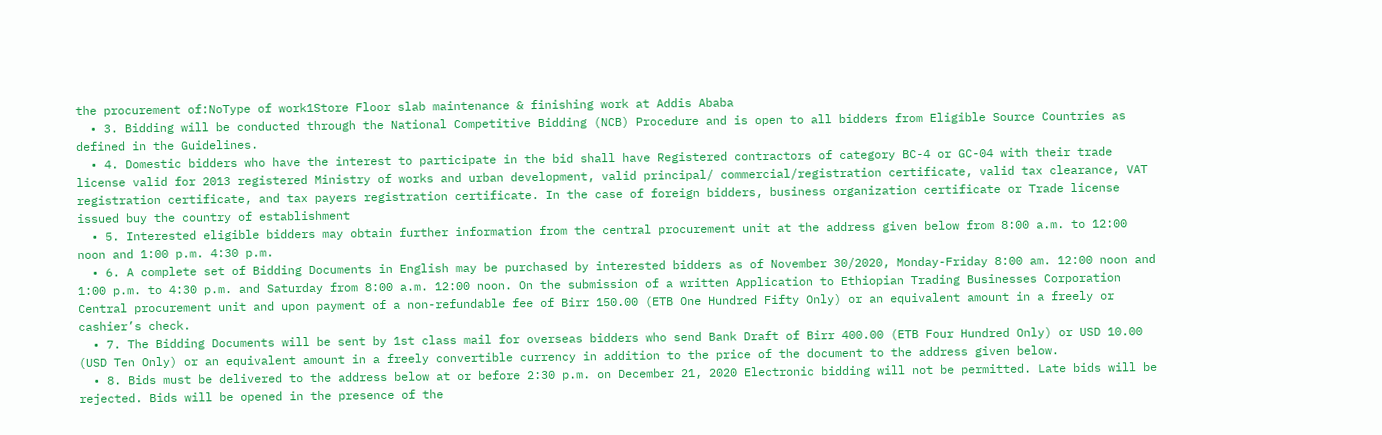the procurement of:NoType of work1Store Floor slab maintenance & finishing work at Addis Ababa
  • 3. Bidding will be conducted through the National Competitive Bidding (NCB) Procedure and is open to all bidders from Eligible Source Countries as defined in the Guidelines.
  • 4. Domestic bidders who have the interest to participate in the bid shall have Registered contractors of category BC-4 or GC-04 with their trade license valid for 2013 registered Ministry of works and urban development, valid principal/ commercial/registration certificate, valid tax clearance, VAT registration certificate, and tax payers registration certificate. In the case of foreign bidders, business organization certificate or Trade license issued buy the country of establishment
  • 5. Interested eligible bidders may obtain further information from the central procurement unit at the address given below from 8:00 a.m. to 12:00 noon and 1:00 p.m. 4:30 p.m.
  • 6. A complete set of Bidding Documents in English may be purchased by interested bidders as of November 30/2020, Monday-Friday 8:00 am. 12:00 noon and 1:00 p.m. to 4:30 p.m. and Saturday from 8:00 a.m. 12:00 noon. On the submission of a written Application to Ethiopian Trading Businesses Corporation Central procurement unit and upon payment of a non-refundable fee of Birr 150.00 (ETB One Hundred Fifty Only) or an equivalent amount in a freely or cashier’s check.
  • 7. The Bidding Documents will be sent by 1st class mail for overseas bidders who send Bank Draft of Birr 400.00 (ETB Four Hundred Only) or USD 10.00 (USD Ten Only) or an equivalent amount in a freely convertible currency in addition to the price of the document to the address given below.
  • 8. Bids must be delivered to the address below at or before 2:30 p.m. on December 21, 2020 Electronic bidding will not be permitted. Late bids will be rejected. Bids will be opened in the presence of the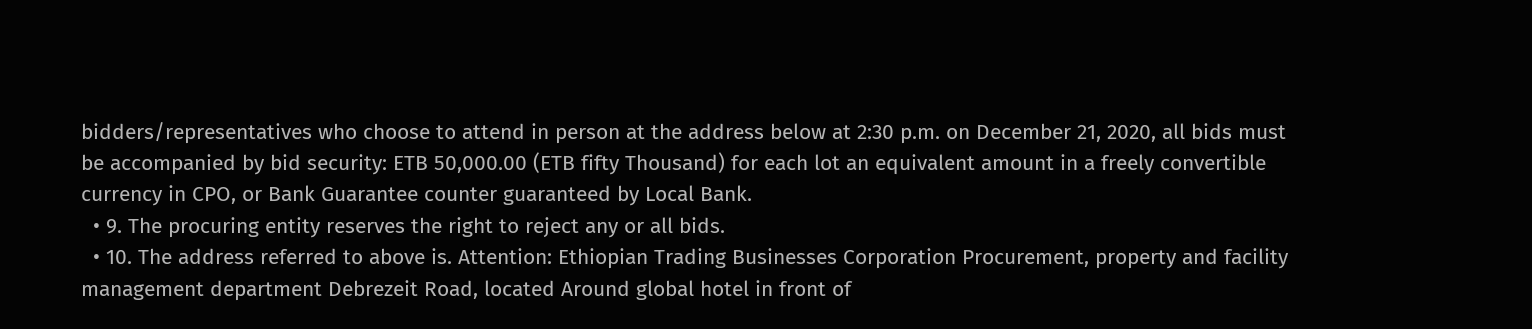bidders/representatives who choose to attend in person at the address below at 2:30 p.m. on December 21, 2020, all bids must be accompanied by bid security: ETB 50,000.00 (ETB fifty Thousand) for each lot an equivalent amount in a freely convertible currency in CPO, or Bank Guarantee counter guaranteed by Local Bank.
  • 9. The procuring entity reserves the right to reject any or all bids.
  • 10. The address referred to above is. Attention: Ethiopian Trading Businesses Corporation Procurement, property and facility management department Debrezeit Road, located Around global hotel in front of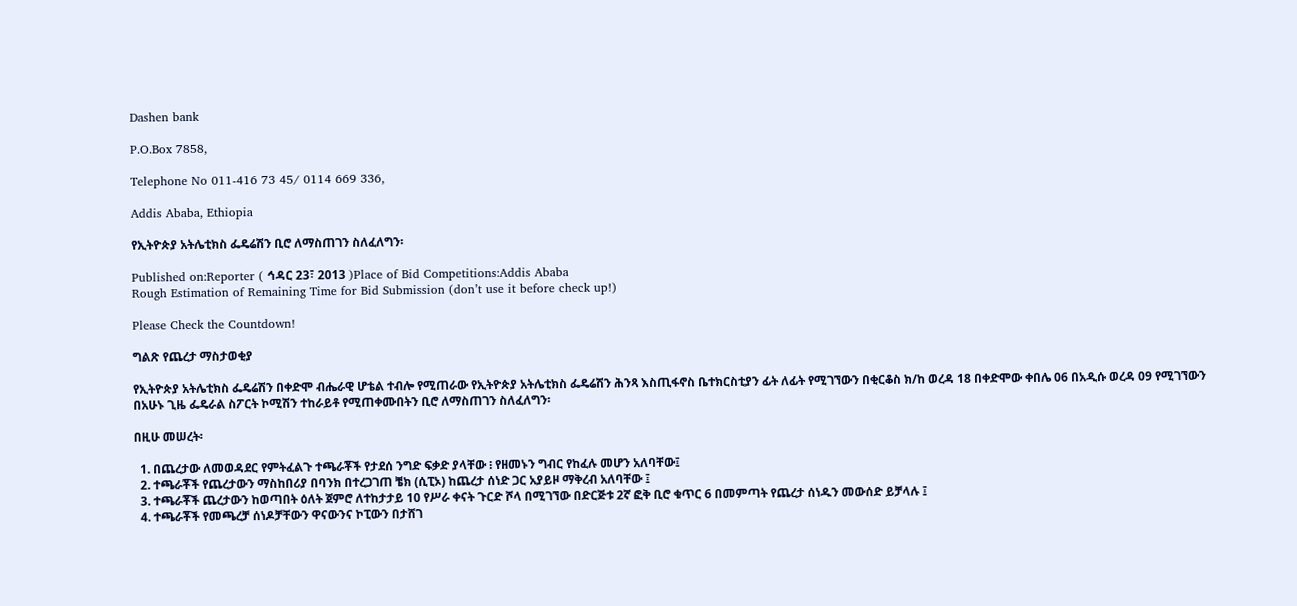Dashen bank

P.O.Box 7858,

Telephone No 011-416 73 45/ 0114 669 336,

Addis Ababa, Ethiopia

የኢትዮጵያ አትሌቲክስ ፌዴሬሽን ቢሮ ለማስጠገን ስለፈለግን፡

Published on:Reporter ( ኅዳር 23፣ 2013 )Place of Bid Competitions:Addis Ababa
Rough Estimation of Remaining Time for Bid Submission (don’t use it before check up!)

Please Check the Countdown!

ግልጽ የጨረታ ማስታወቂያ

የኢትዮጵያ አትሌቲክስ ፌዴሬሽን በቀድሞ ብሔራዊ ሆቴል ተብሎ የሚጠራው የኢትዮጵያ አትሌቲክስ ፌዴሬሽን ሕንጻ እስጢፋኖስ ቤተክርስቲያን ፊት ለፊት የሚገኘውን በቂርቆስ ክ/ከ ወረዳ 18 በቀድሞው ቀበሌ 06 በአዲሱ ወረዳ 09 የሚገኘውን በአሁኑ ጊዜ ፌዴራል ስፖርት ኮሚሽን ተከራይቶ የሚጠቀሙበትን ቢሮ ለማስጠገን ስለፈለግን፡

በዚሁ መሠረት፡

  1. በጨረታው ለመወዳደር የምትፈልጉ ተጫራቾች የታደሰ ንግድ ፍቃድ ያላቸው ፧ የዘመኑን ግብር የከፈሉ መሆን አለባቸው፤
  2. ተጫራቾች የጨረታውን ማስከበሪያ በባንክ በተረጋገጠ ቼክ (ሲፒኦ) ከጨረታ ሰነድ ጋር አያይዞ ማቅረብ አለባቸው ፤
  3. ተጫራቾች ጨረታውን ከወጣበት ዕለት ጀምሮ ለተከታታይ 10 የሥራ ቀናት ጉርድ ሾላ በሚገኘው በድርጅቱ 2ኛ ፎቅ ቢሮ ቁጥር 6 በመምጣት የጨረታ ሰነዱን መውሰድ ይቻላሉ ፤
  4. ተጫራቾች የመጫረቻ ሰነዶቻቸውን ዋናውንና ኮፒውን በታሸገ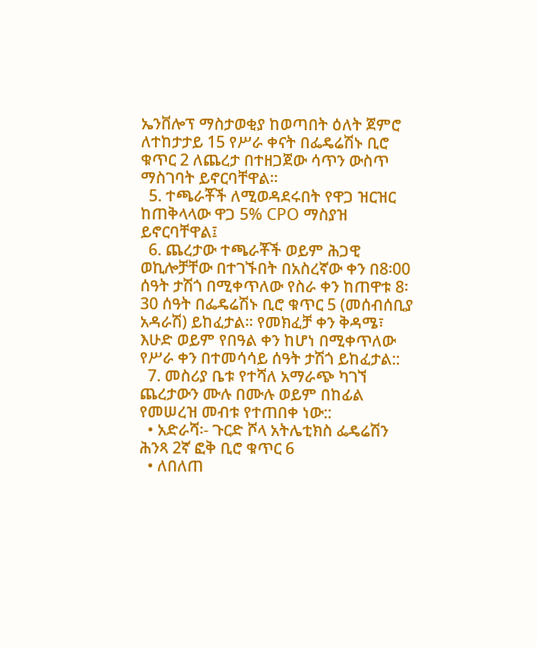ኤንቨሎፕ ማስታወቂያ ከወጣበት ዕለት ጀምሮ ለተከታታይ 15 የሥራ ቀናት በፌዴሬሽኑ ቢሮ ቁጥር 2 ለጨረታ በተዘጋጀው ሳጥን ውስጥ ማስገባት ይኖርባቸዋል፡፡
  5. ተጫራቾች ለሚወዳደሩበት የዋጋ ዝርዝር ከጠቅላላው ዋጋ 5% CPO ማስያዝ ይኖርባቸዋል፤
  6. ጨረታው ተጫራቾች ወይም ሕጋዊ ወኪሎቻቸው በተገኙበት በአስረኛው ቀን በ8፡00 ሰዓት ታሽጎ በሚቀጥለው የስራ ቀን ከጠዋቱ 8፡30 ሰዓት በፌዴሬሽኑ ቢሮ ቁጥር 5 (መሰብሰቢያ አዳራሽ) ይከፈታል፡፡ የመክፈቻ ቀን ቅዳሜ፣ እሁድ ወይም የበዓል ቀን ከሆነ በሚቀጥለው የሥራ ቀን በተመሳሳይ ሰዓት ታሽጎ ይከፈታል::
  7. መስሪያ ቤቱ የተሻለ አማራጭ ካገኘ ጨረታውን ሙሉ በሙሉ ወይም በከፊል የመሠረዝ መብቱ የተጠበቀ ነው::
  • አድራሻ፡- ጉርድ ሾላ አትሌቲክስ ፌዴሬሽን ሕንጻ 2ኛ ፎቅ ቢሮ ቁጥር 6
  • ለበለጠ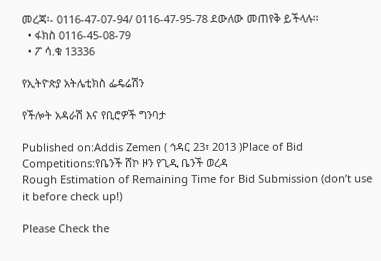መረጃ፡- 0116-47-07-94/ 0116-47-95-78 ደውለው መጠየቅ ይችላሉ፡፡
  • ፋክስ 0116-45-08-79
  • ፖ ሳ.ቁ 13336

የኢትዮጵያ አትሌቲክስ ፌዴሬሽን

የችሎት አዳራሽ እና የቢሮዎች ግንባታ

Published on:Addis Zemen ( ኅዳር 23፣ 2013 )Place of Bid Competitions:የቤንች ሸኮ ዞን የጊዲ ቤንች ወረዳ
Rough Estimation of Remaining Time for Bid Submission (don’t use it before check up!)

Please Check the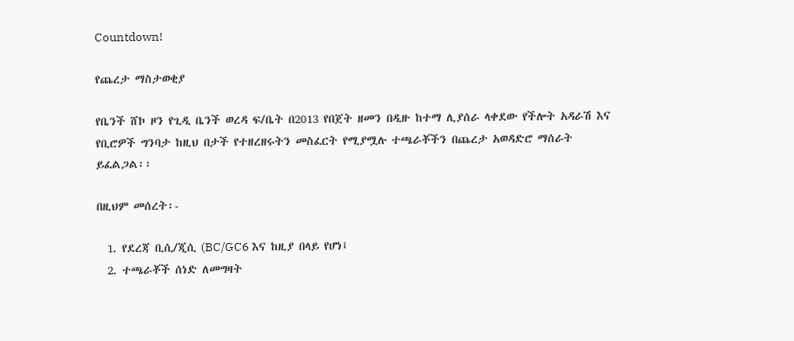Countdown!

የጨረታ ማስታወቂያ

የቤንች ሸኮ ዞን የጊዲ ቤንች ወረዳ ፍ/ቤት በ2013 የበጀት ዘመን በዲዙ ከተማ ሊያሰራ ላቀደው የችሎት አዳራሽ እና የቢሮዎች ግንባታ ከዚህ በታች የተዘረዘሩትን መስፈርት የሚያሟሉ ተጫራቾችን በጨረታ አወዳድሮ ማሰራት ይፈልጋል፡፡

በዚህም መሰረት፡-

  1. የደረጃ ቢሲ/ጂሲ (BC/GC6 እና ከዚያ በላይ የሆነ፤
  2. ተጫራቾች ሰነድ ለመግዛት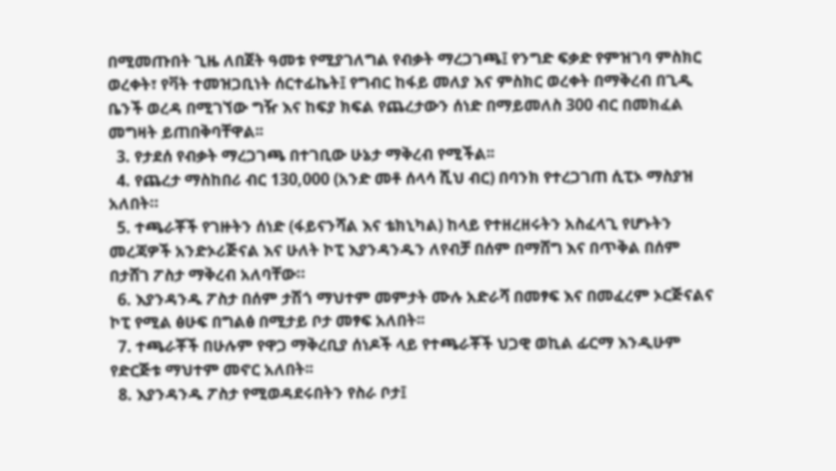በሚመጡበት ጊዜ ለበጀት ዓመቱ የሚያገለግል የብቃት ማረጋገጫ፤ የንግድ ፍቃድ የምዝገባ ምስክር ወረቀት፣ የቫት ተመዝጋቢነት ሰርተፊኬት፤ የግብር ከፋይ መለያ እና ምስክር ወረቀት በማቅረብ በጊዲ ቤንች ወረዳ በሚገኘው ግዥ እና ከፍያ ክፍል የጨረታውን ሰነድ በማይመለስ 300 ብር በመክፈል መግዛት ይጠበቅባቸዋል፡፡
  3. የታደሰ የብቃት ማረጋገጫ በተገቢው ሁኔታ ማቅረብ የሚችል፡፡
  4. የጨረታ ማስከበሪ ብር 130,000 (አንድ መቶ ሰላሳ ሺህ ብር) በባንክ የተረጋገጠ ሲፒኦ ማስያዝ አለበት።
  5. ተጫራቾች የገዙትን ሰነድ (ፋይናንሻል እና ቴክኒካል) ከላይ የተዘረዘሩትን አስፈላጊ የሆኑትን መረጃዎች አንድኦሪጅናል እና ሁለት ኮፒ እያንዳንዱን ለየብቻ በሰም በማሸግ እና በጥቅል በሰም በታሸገ ፖስታ ማቅረብ አለባቸው።
  6. እያንዳንዱ ፖስታ በሰም ታሽጎ ማህተም መምታት ሙሉ አድራሻ በመፃፍ እና በመፈረም ኦርጅናልና ኮፒ የሚል ፅሁፍ በግልፅ በሚታይ ቦታ መፃፍ አለበት፡፡
  7. ተጫራቾች በሁሉም የዋጋ ማቅረቢያ ሰነዶች ላይ የተጫራቾች ህጋዊ ወኪል ፊርማ እንዲሁም የድርጅቱ ማህተም መኖር አለበት፡፡
  8. እያንዳንዱ ፖስታ የሚወዳደሩበትን የስራ ቦታ፤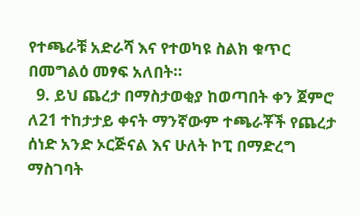የተጫራቹ አድራሻ እና የተወካዩ ስልክ ቁጥር በመግልዕ መፃፍ አለበት።
  9. ይህ ጨረታ በማስታወቂያ ከወጣበት ቀን ጀምሮ ለ21 ተከታታይ ቀናት ማንኛውም ተጫራቾች የጨረታ ሰነድ አንድ ኦርጅናል እና ሁለት ኮፒ በማድረግ ማስገባት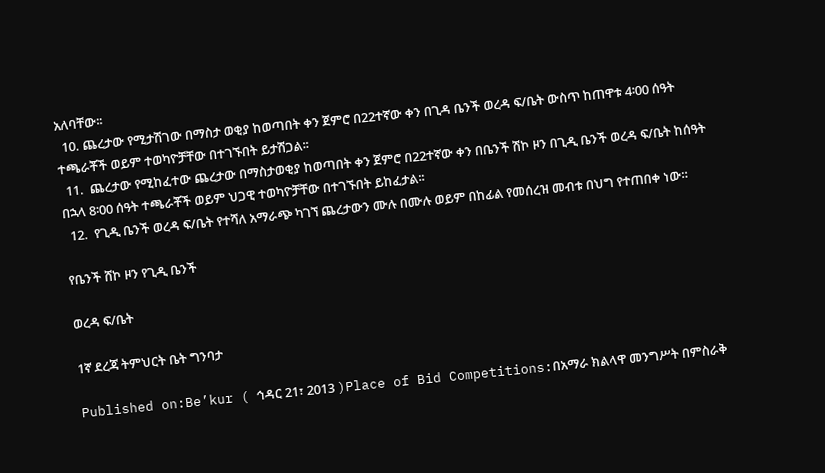አለባቸው፡፡
  10. ጨረታው የሚታሽገው በማስታ ወቂያ ከወጣበት ቀን ጀምሮ በ22ተኛው ቀን በጊዳ ቤንች ወረዳ ፍ/ቤት ውስጥ ከጠዋቱ 4፡00 ሰዓት ተጫራቾች ወይም ተወካዮቻቸው በተገኙበት ይታሽጋል፡፡
  11.  ጨረታው የሚከፈተው ጨረታው በማስታወቂያ ከወጣበት ቀን ጀምሮ በ22ተኛው ቀን በቤንች ሽኮ ዞን በጊዲ ቤንች ወረዳ ፍ/ቤት ከሰዓት በኋላ 8፡00 ሰዓት ተጫራቾች ወይም ህጋዊ ተወካዮቻቸው በተገኙበት ይከፈታል፡፡
  12.  የጊዲ ቤንች ወረዳ ፍ/ቤት የተሻለ አማራጭ ካገኘ ጨረታውን ሙሉ በሙሉ ወይም በከፊል የመሰረዝ መብቱ በህግ የተጠበቀ ነው።

የቤንች ሸኮ ዞን የጊዲ ቤንች

ወረዳ ፍ/ቤት

1ኛ ደረጃ ትምህርት ቤት ግንባታ

Published on:Be’kur ( ኅዳር 21፣ 2013 )Place of Bid Competitions:በአማራ ክልላዋ መንግሥት በምስራቅ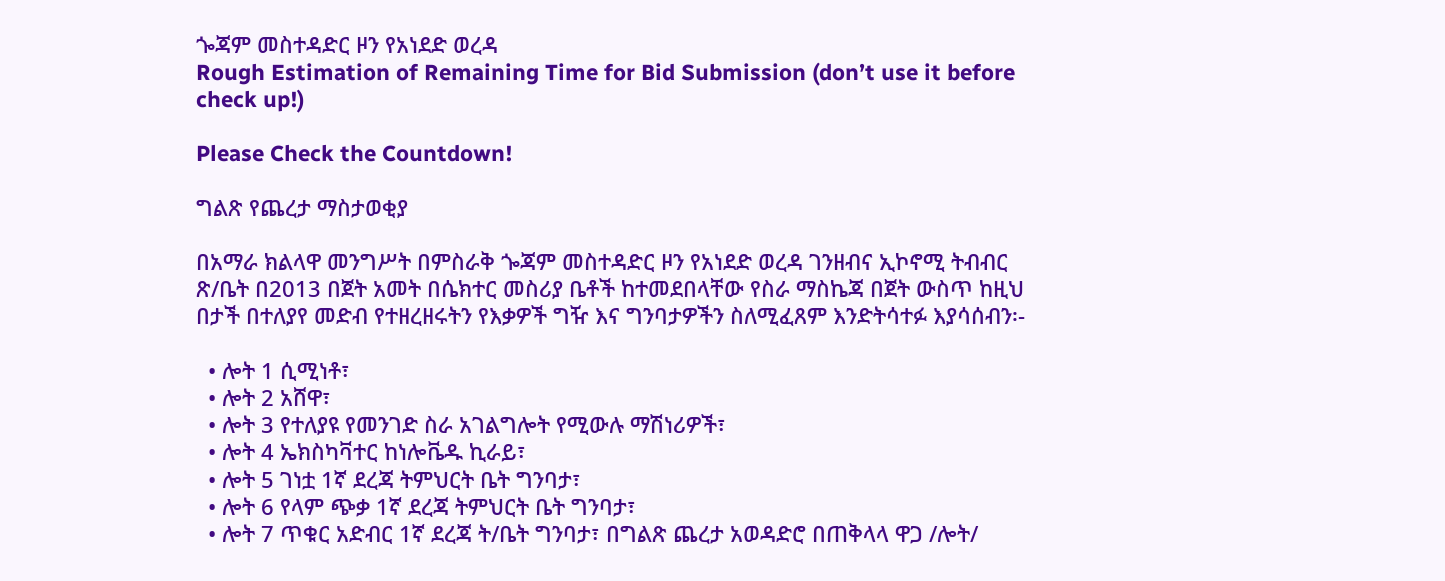ጐጃም መስተዳድር ዞን የአነደድ ወረዳ
Rough Estimation of Remaining Time for Bid Submission (don’t use it before check up!)

Please Check the Countdown!

ግልጽ የጨረታ ማስታወቂያ

በአማራ ክልላዋ መንግሥት በምስራቅ ጐጃም መስተዳድር ዞን የአነደድ ወረዳ ገንዘብና ኢኮኖሚ ትብብር ጽ/ቤት በ2013 በጀት አመት በሴክተር መስሪያ ቤቶች ከተመደበላቸው የስራ ማስኬጃ በጀት ውስጥ ከዚህ በታች በተለያየ መድብ የተዘረዘሩትን የእቃዎች ግዥ እና ግንባታዎችን ስለሚፈጸም እንድትሳተፉ እያሳሰብን፡-

  • ሎት 1 ሲሚነቶ፣
  • ሎት 2 አሸዋ፣
  • ሎት 3 የተለያዩ የመንገድ ስራ አገልግሎት የሚውሉ ማሽነሪዎች፣
  • ሎት 4 ኤክስካቫተር ከነሎቬዱ ኪራይ፣
  • ሎት 5 ገነቷ 1ኛ ደረጃ ትምህርት ቤት ግንባታ፣
  • ሎት 6 የላም ጭቃ 1ኛ ደረጃ ትምህርት ቤት ግንባታ፣
  • ሎት 7 ጥቁር አድብር 1ኛ ደረጃ ት/ቤት ግንባታ፣ በግልጽ ጨረታ አወዳድሮ በጠቅላላ ዋጋ /ሎት/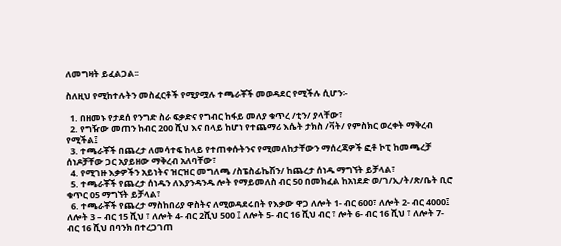ለመግዛት ይፈልጋል፡፡

ስለዚህ የሚከተሉትን መስፈርቶች የሚያሟሉ ተጫራቾች መወዳደር የሚችሉ ሲሆን፡-

  1. በዘመኑ የታደሰ የንግድ ስራ ፍቃድና የግብር ከፋይ መለያ ቁጥረ /ቲን/ ያላቸው፣
  2. የግዥው መጠን ከብር 200 ሺህ እና በላይ ከሆነ የተጨማሪ እሴት ታክስ /ቫት/ የምስክር ወረቀት ማቅረብ የሚችል፤
  3. ተጫራቾች በጨረታ ለመሳተፍ ከላይ የተጠቀሱትንና የሚመለከታቸውን ማሰረጃዎች ፎቶ ኮፒ ከመጫረቻ ሰነዶቻቸው ጋር አያይዘው ማቅረብ አለባቸው፣
  4. የሚገዙ እቃዎችን አይነትና ዝርዝር መግለጫ /ስፔስፊኬሽን/ ከጨረታ ሰነዱ ማግኘት ይቻላል፣
  5. ተጫራቾች የጨረታ ሰነዱን ለእያንዳንዱ ሎት የማይመለስ ብር 50 በመክፈል ከአነደድ ወ/ገ/ኢ/ት/ጽ/ቤት ቢሮ ቁጥር 05 ማግኘት ይቻላል፣
  6. ተጫራቾች የጨረታ ማስከበሪያ ዋስትና ለሚወዳደሩበት የእቃው ዋጋ ለሎት 1- ብር 600፣ ለሎት 2- ብር 4000፤ ለሎት 3 – ብር 15 ሺህ ፣ ለሎት 4- ብር 2ሺህ 500 ፤ ለሎት 5- ብር 16 ሺህ ብር ፣ ሎት 6- ብር 16 ሺህ ፣ ለሎት 7- ብር 16 ሺህ በባንክ በተረጋገጠ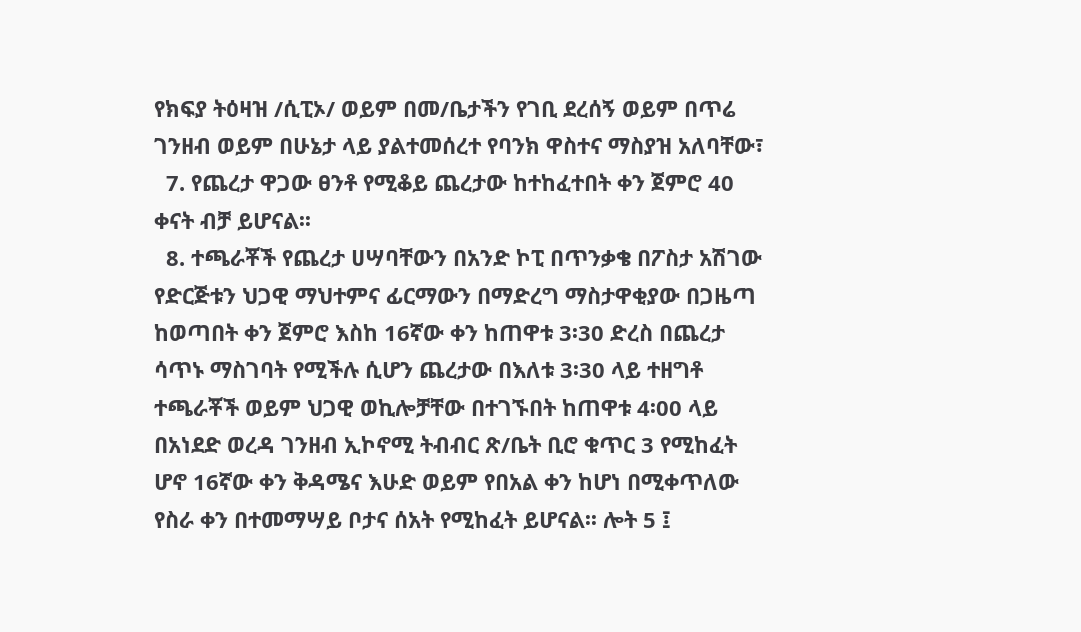የክፍያ ትዕዛዝ /ሲፒኦ/ ወይም በመ/ቤታችን የገቢ ደረሰኝ ወይም በጥሬ ገንዘብ ወይም በሁኔታ ላይ ያልተመሰረተ የባንክ ዋስተና ማስያዝ አለባቸው፣
  7. የጨረታ ዋጋው ፀንቶ የሚቆይ ጨረታው ከተከፈተበት ቀን ጀምሮ 40 ቀናት ብቻ ይሆናል፡፡
  8. ተጫራቾች የጨረታ ሀሣባቸውን በአንድ ኮፒ በጥንቃቄ በፖስታ አሽገው የድርጅቱን ህጋዊ ማህተምና ፊርማውን በማድረግ ማስታዋቂያው በጋዜጣ ከወጣበት ቀን ጀምሮ እስከ 16ኛው ቀን ከጠዋቱ 3፡30 ድረስ በጨረታ ሳጥኑ ማስገባት የሚችሉ ሲሆን ጨረታው በእለቱ 3፡30 ላይ ተዘግቶ ተጫራቾች ወይም ህጋዊ ወኪሎቻቸው በተገኙበት ከጠዋቱ 4፡00 ላይ በአነደድ ወረዳ ገንዘብ ኢኮኖሚ ትብብር ጽ/ቤት ቢሮ ቁጥር 3 የሚከፈት ሆኖ 16ኛው ቀን ቅዳሜና እሁድ ወይም የበአል ቀን ከሆነ በሚቀጥለው የስራ ቀን በተመማሣይ ቦታና ሰአት የሚከፈት ይሆናል፡፡ ሎት 5 ፤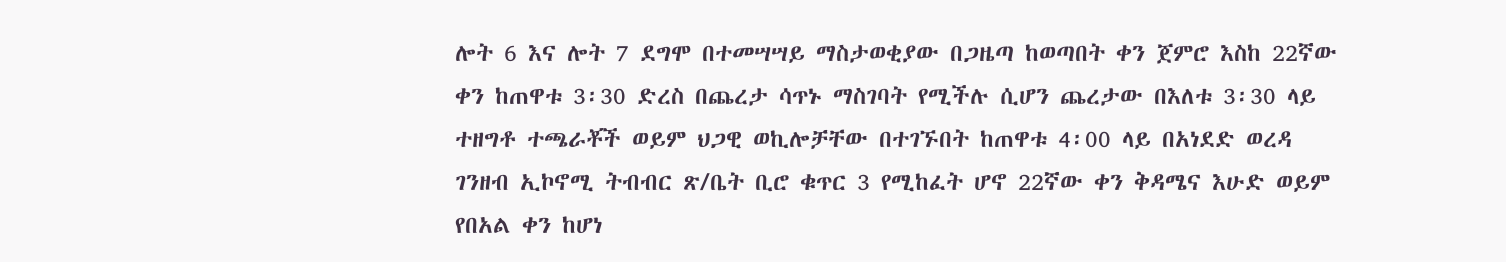ሎት 6 እና ሎት 7 ደግሞ በተመሣሣይ ማስታወቂያው በጋዜጣ ከወጣበት ቀን ጀምሮ እስከ 22ኛው ቀን ከጠዋቱ 3፡30 ድረስ በጨረታ ሳጥኑ ማስገባት የሚችሉ ሲሆን ጨረታው በእለቱ 3፡30 ላይ ተዘግቶ ተጫራቾች ወይም ህጋዊ ወኪሎቻቸው በተገኙበት ከጠዋቱ 4፡00 ላይ በአነደድ ወረዳ ገንዘብ ኢኮኖሚ ትብብር ጽ/ቤት ቢሮ ቁጥር 3 የሚከፈት ሆኖ 22ኛው ቀን ቅዳሜና እሁድ ወይም የበአል ቀን ከሆነ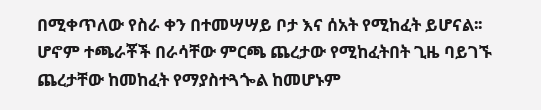በሚቀጥለው የስራ ቀን በተመሣሣይ ቦታ እና ሰአት የሚከፈት ይሆናል፡፡ ሆኖም ተጫራቾች በራሳቸው ምርጫ ጨረታው የሚከፈትበት ጊዜ ባይገኙ ጨረታቸው ከመከፈት የማያስተጓጐል ከመሆኑም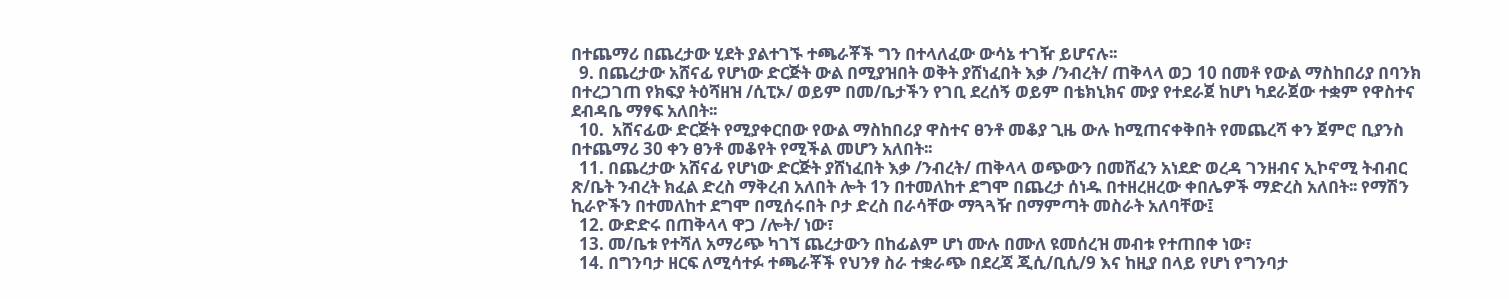በተጨማሪ በጨረታው ሂደት ያልተገኙ ተጫራቾች ግን በተላለፈው ውሳኔ ተገዥ ይሆናሉ፡፡
  9. በጨረታው አሸናፊ የሆነው ድርጅት ውል በሚያዝበት ወቅት ያሸነፈበት እቃ /ንብረት/ ጠቅላላ ወጋ 10 በመቶ የውል ማስከበሪያ በባንክ በተረጋገጠ የክፍያ ትዕሻዘዝ /ሲፒኦ/ ወይም በመ/ቤታችን የገቢ ደረሰኝ ወይም በቴክኒክና ሙያ የተደራጀ ከሆነ ካደራጀው ተቋም የዋስተና ደብዳቤ ማፃፍ አለበት፡፡
  10.  አሸናፊው ድርጅት የሚያቀርበው የውል ማስከበሪያ ዋስተና ፀንቶ መቆያ ጊዜ ውሉ ከሚጠናቀቅበት የመጨረሻ ቀን ጀምሮ ቢያንስ በተጨማሪ 30 ቀን ፀንቶ መቆየት የሚችል መሆን አለበት፡፡
  11. በጨረታው አሸናፊ የሆነው ድርጅት ያሸነፈበት እቃ /ንብረት/ ጠቅላላ ወጭውን በመሸፈን አነደድ ወረዳ ገንዘብና ኢኮኖሚ ትብብር ጽ/ቤት ንብረት ክፈል ድረስ ማቅረብ አለበት ሎት 1ን በተመለከተ ደግሞ በጨረታ ሰነዱ በተዘረዘረው ቀበሌዎች ማድረስ አለበት፡፡ የማሽን ኪራዮችን በተመለከተ ደግሞ በሚሰሩበት ቦታ ድረስ በራሳቸው ማጓጓዥ በማምጣት መስራት አለባቸው፤
  12. ውድድሩ በጠቅላላ ዋጋ /ሎት/ ነው፣
  13. መ/ቤቱ የተሻለ አማሪጭ ካገኘ ጨረታውን በከፊልም ሆነ ሙሉ በሙለ ዩመሰረዝ መብቱ የተጠበቀ ነው፣
  14. በግንባታ ዘርፍ ለሚሳተፉ ተጫራቾች የህንፃ ስራ ተቋራጭ በደረጃ ጂሲ/ቢሲ/9 እና ከዚያ በላይ የሆነ የግንባታ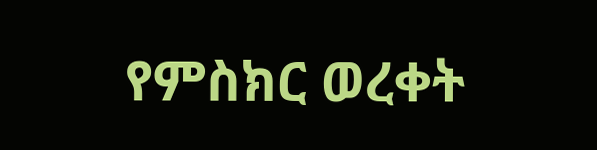የምስክር ወረቀት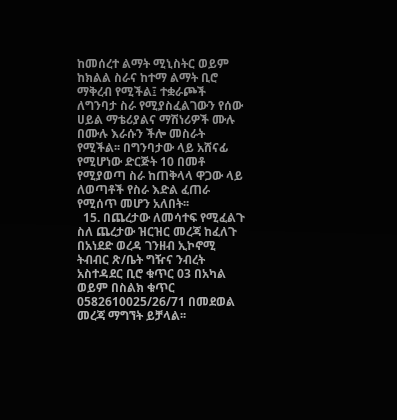ከመሰረተ ልማት ሚኒስትር ወይም ከክልል ስራና ከተማ ልማት ቢሮ ማቅረብ የሚችል፤ ተቋራጮች ለግንባታ ስራ የሚያስፈልገውን የሰው ሀይል ማቴሪያልና ማሽነሪዎች ሙሉ በሙሉ እራሱን ችሎ መስራት የሚችል፡፡ በግንባታው ላይ አሸናፊ የሚሆነው ድርጅት 10 በመቶ የሚያወጣ ስራ ከጠቅላላ ዋጋው ላይ ለወጣቶች የስራ እድል ፈጠራ የሚሰጥ መሆን አለበት፡፡
  15. በጨረታው ለመሳተፍ የሚፈልጉ ስለ ጨረታው ዝርዝር መረጃ ከፈለጉ በአነደድ ወረዳ ገንዘብ ኢኮኖሚ ትብብር ጽ/ቤት ግዥና ንብረት አስተዳደር ቢሮ ቁጥር 03 በአካል ወይም በስልክ ቁጥር 0582610025/26/71 በመደወል መረጃ ማግኘት ይቻላል፡፡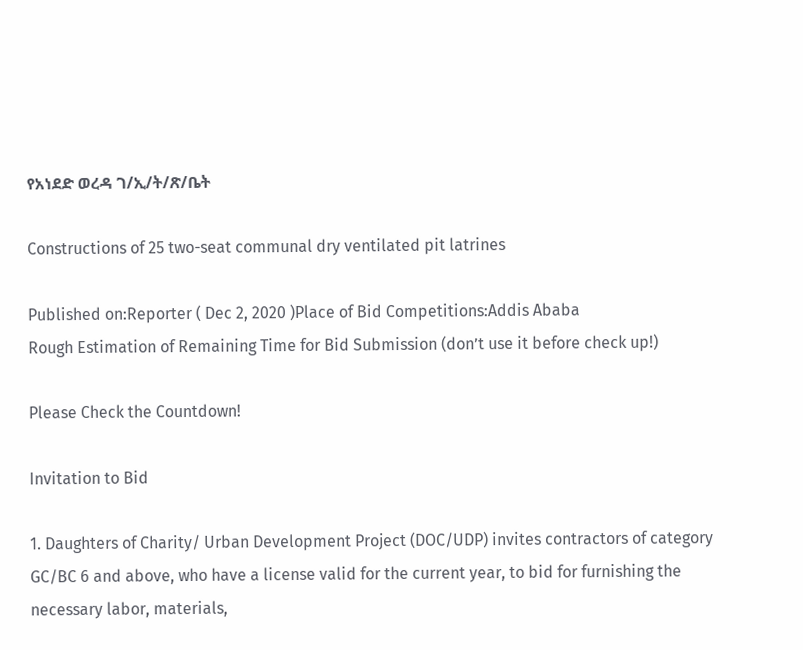የአነደድ ወረዳ ገ/ኢ/ት/ጽ/ቤት

Constructions of 25 two-seat communal dry ventilated pit latrines

Published on:Reporter ( Dec 2, 2020 )Place of Bid Competitions:Addis Ababa
Rough Estimation of Remaining Time for Bid Submission (don’t use it before check up!)

Please Check the Countdown!

Invitation to Bid

1. Daughters of Charity/ Urban Development Project (DOC/UDP) invites contractors of category GC/BC 6 and above, who have a license valid for the current year, to bid for furnishing the necessary labor, materials,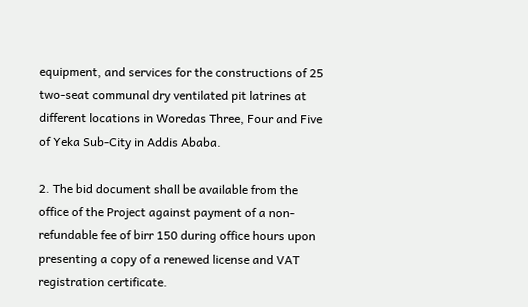equipment, and services for the constructions of 25 two-seat communal dry ventilated pit latrines at different locations in Woredas Three, Four and Five of Yeka Sub-City in Addis Ababa.

2. The bid document shall be available from the office of the Project against payment of a non-refundable fee of birr 150 during office hours upon presenting a copy of a renewed license and VAT registration certificate.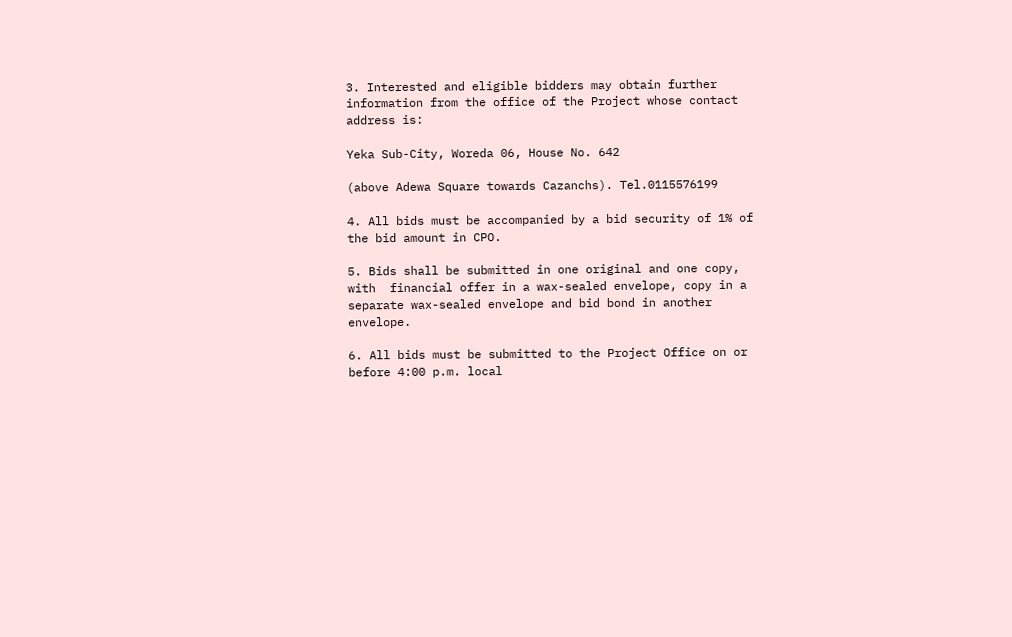3. Interested and eligible bidders may obtain further information from the office of the Project whose contact address is:

Yeka Sub-City, Woreda 06, House No. 642

(above Adewa Square towards Cazanchs). Tel.0115576199

4. All bids must be accompanied by a bid security of 1% of the bid amount in CPO.

5. Bids shall be submitted in one original and one copy, with  financial offer in a wax-sealed envelope, copy in a separate wax-sealed envelope and bid bond in another envelope.

6. All bids must be submitted to the Project Office on or before 4:00 p.m. local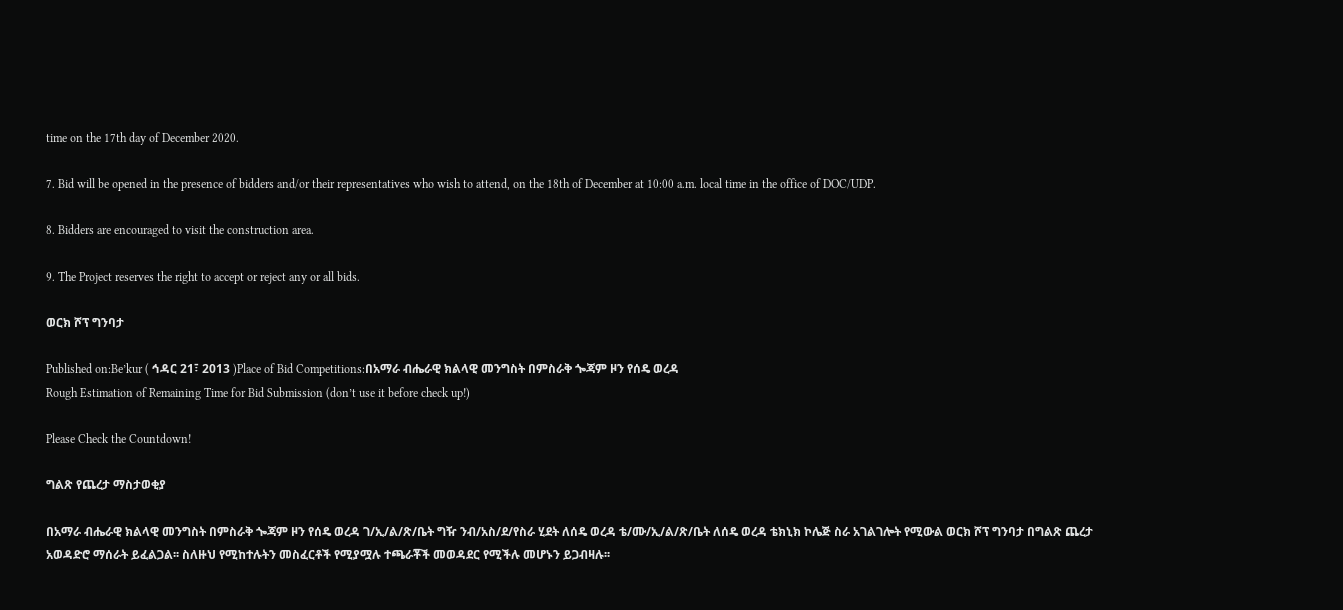time on the 17th day of December 2020.

7. Bid will be opened in the presence of bidders and/or their representatives who wish to attend, on the 18th of December at 10:00 a.m. local time in the office of DOC/UDP.

8. Bidders are encouraged to visit the construction area.

9. The Project reserves the right to accept or reject any or all bids.

ወርክ ሾፕ ግንባታ

Published on:Be’kur ( ኅዳር 21፣ 2013 )Place of Bid Competitions:በአማራ ብሔራዊ ክልላዊ መንግስት በምስራቅ ጐጃም ዞን የሰዴ ወረዳ
Rough Estimation of Remaining Time for Bid Submission (don’t use it before check up!)

Please Check the Countdown!

ግልጽ የጨረታ ማስታወቂያ

በአማራ ብሔራዊ ክልላዊ መንግስት በምስራቅ ጐጃም ዞን የሰዴ ወረዳ ገ/ኢ/ል/ጽ/ቤት ግዥ ንብ/አስ/ደ/የስራ ሂደት ለሰዴ ወረዳ ቴ/ሙ/ኢ/ል/ጽ/ቤት ለሰዴ ወረዳ ቴክኒክ ኮሌጅ ስራ አገልገሎት የሚውል ወርክ ሾፕ ግንባታ በግልጽ ጨረታ አወዳድሮ ማሰራት ይፈልጋል፡፡ ስለዙህ የሚከተሉትን መስፈርቶች የሚያሟሉ ተጫራቾች መወዳደር የሚችሉ መሆኑን ይጋብዛሉ፡፡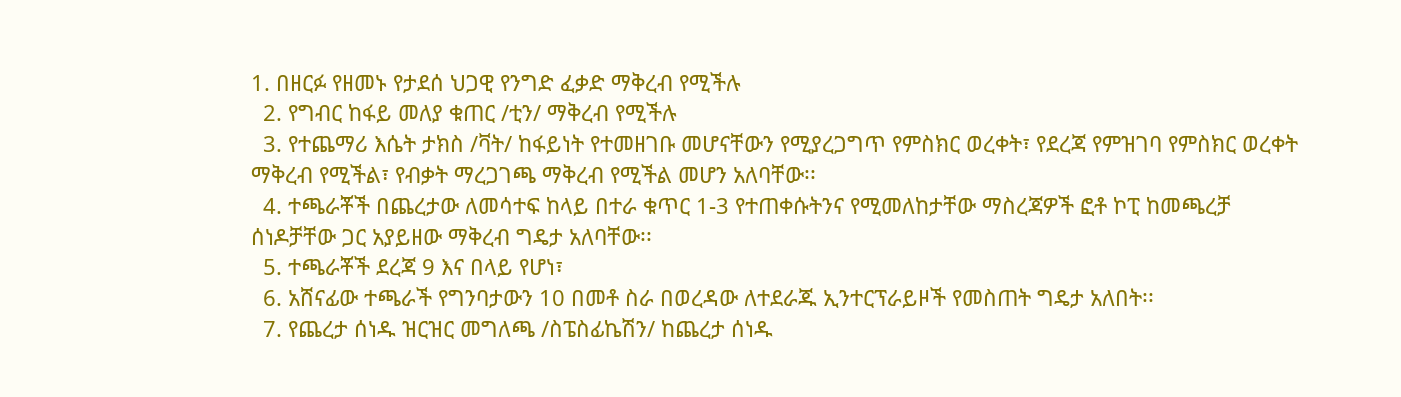1. በዘርፉ የዘመኑ የታደሰ ህጋዊ የንግድ ፈቃድ ማቅረብ የሚችሉ
  2. የግብር ከፋይ መለያ ቁጠር /ቲን/ ማቅረብ የሚችሉ
  3. የተጨማሪ እሴት ታክስ /ቫት/ ከፋይነት የተመዘገቡ መሆናቸውን የሚያረጋግጥ የምስክር ወረቀት፣ የደረጃ የምዝገባ የምስክር ወረቀት ማቅረብ የሚችል፣ የብቃት ማረጋገጫ ማቅረብ የሚችል መሆን አለባቸው፡፡
  4. ተጫራቾች በጨረታው ለመሳተፍ ከላይ በተራ ቁጥር 1-3 የተጠቀሱትንና የሚመለከታቸው ማስረጃዎች ፎቶ ኮፒ ከመጫረቻ ሰነዶቻቸው ጋር አያይዘው ማቅረብ ግዴታ አለባቸው፡፡
  5. ተጫራቾች ደረጃ 9 እና በላይ የሆነ፣
  6. አሸናፊው ተጫራች የግንባታውን 10 በመቶ ስራ በወረዳው ለተደራጁ ኢንተርፕራይዞች የመስጠት ግዴታ አለበት፡፡
  7. የጨረታ ሰነዱ ዝርዝር መግለጫ /ስፔስፊኬሽን/ ከጨረታ ሰነዱ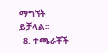ማግኘት ይቻላል፡፡
  8. ተጫራቾች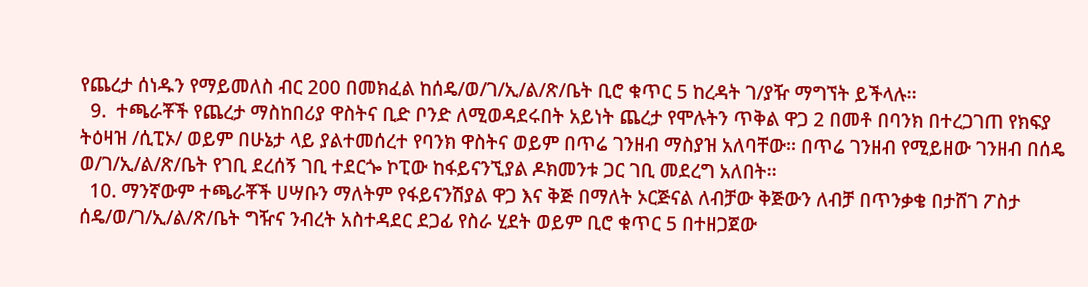የጨረታ ሰነዱን የማይመለስ ብር 200 በመክፈል ከሰዴ/ወ/ገ/ኢ/ል/ጽ/ቤት ቢሮ ቁጥር 5 ከረዳት ገ/ያዥ ማግኘት ይችላሉ፡፡
  9.  ተጫራቾች የጨረታ ማስከበሪያ ዋስትና ቢድ ቦንድ ለሚወዳደሩበት አይነት ጨረታ የሞሉትን ጥቅል ዋጋ 2 በመቶ በባንክ በተረጋገጠ የክፍያ ትዕዛዝ /ሲፒኦ/ ወይም በሁኔታ ላይ ያልተመሰረተ የባንክ ዋስትና ወይም በጥሬ ገንዘብ ማስያዝ አለባቸው፡፡ በጥሬ ገንዘብ የሚይዘው ገንዘብ በሰዴ ወ/ገ/ኢ/ል/ጽ/ቤት የገቢ ደረሰኝ ገቢ ተደርጐ ኮፒው ከፋይናንኚያል ዶክመንቱ ጋር ገቢ መደረግ አለበት፡፡
  10. ማንኛውም ተጫራቾች ሀሣቡን ማለትም የፋይናንሽያል ዋጋ እና ቅጅ በማለት ኦርጅናል ለብቻው ቅጅውን ለብቻ በጥንቃቄ በታሸገ ፖስታ ሰዴ/ወ/ገ/ኢ/ል/ጽ/ቤት ግዥና ንብረት አስተዳደር ደጋፊ የስራ ሂደት ወይም ቢሮ ቁጥር 5 በተዘጋጀው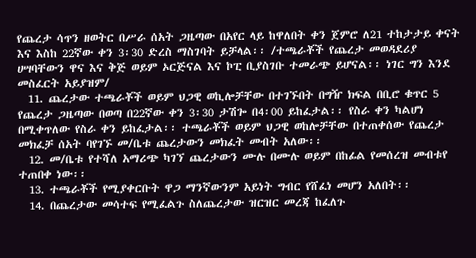የጨረታ ሳጥን ዘወትር በሥራ ሰአት ጋዜጣው በአየር ላይ ከዋለበት ቀን ጀምሮ ለ21 ተከታታይ ቀናት እና እስከ 22ኛው ቀን 3፡30 ድረስ ማስገባት ይቻላል፡፡ /ተጫራቾች የጨረታ መወዳደሪያ ሀሣባቸውን ዋና እና ቅጅ ወይም ኦርጅናል እና ኮፒ ቢያስገቡ ተመራጭ ይሆናል፡፡ ነገር ግን እንደ መስፈርት አይያዝም/
  11. ጨረታው ተጫራቾች ወይም ህጋዊ ወኪሎቻቸው በተገኙበት በግዥ ክፍል በቢሮ ቁጥር 5 የጨረታ ጋዜጣው በወጣ በ22ኛው ቀን 3፡30 ታሽጐ በ4፡00 ይከፈታል፡፡ የስራ ቀን ካልሆነ በሚቀጥለው የስራ ቀን ይከፈታል፡፡ ተጫራቾች ወይም ህጋዊ ወከሎቻቸው በተጠቀሰው የጨረታ መክፈቻ ሰአት ባየገኙ መ/ቤቱ ጨረታውን መክፈት መብት አለው፡፡
  12. መ/ቤቱ የተሻለ አማሪጭ ካገኘ ጨረታውን ሙሉ በሙሉ ወይም በከፊል የመሰረዝ መብቱየ ተጠበቀ ነው፡፡
  13. ተጫራቾች የሚያቀርቡት ዋጋ ማንኛውንም አይነት ግብር የሸፈነ መሆን አለበት፡፡
  14. በጨረታው መሳተፍ የሚፈልጉ ስለጨረታው ዝርዝር መረጃ ከፈለጉ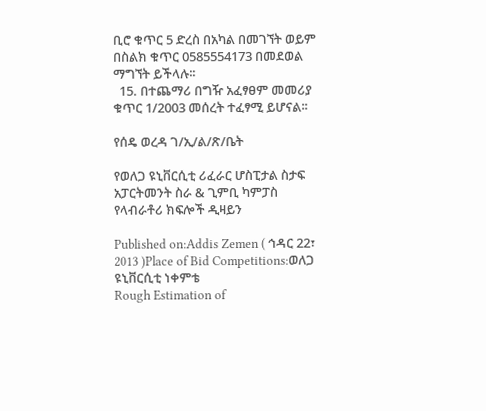ቢሮ ቁጥር 5 ድረስ በአካል በመገኘት ወይም በስልክ ቁጥር 0585554173 በመደወል ማግኘት ይችላሉ፡፡
  15. በተጨማሪ በግዥ አፈፃፀም መመሪያ ቁጥር 1/2003 መሰረት ተፈፃሚ ይሆናል፡፡

የሰዴ ወረዳ ገ/ኢ/ል/ጽ/ቤት

የወለጋ ዩኒቨርሲቲ ሪፈራር ሆስፒታል ስታፍ አፓርትመንት ስራ & ጊምቢ ካምፓስ የላብራቶሪ ክፍሎች ዲዛይን

Published on:Addis Zemen ( ኅዳር 22፣ 2013 )Place of Bid Competitions:ወለጋ  ዩኒቨርሲቲ ነቀምቴ
Rough Estimation of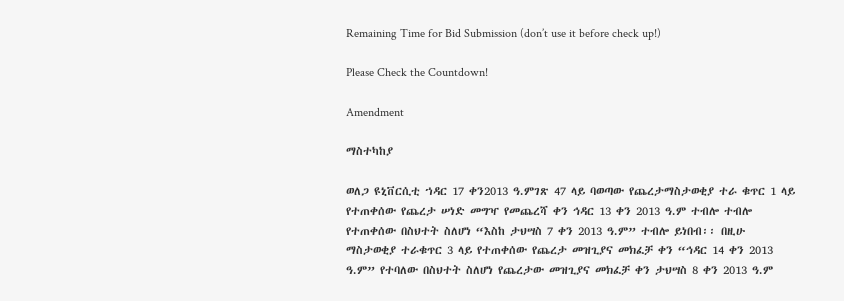Remaining Time for Bid Submission (don’t use it before check up!)

Please Check the Countdown!

Amendment

ማስተካከያ

ወለጋ ዩኒቨርሲቲ ኀዳር 17 ቀን2013 ዓ.ምገጽ 47 ላይ ባወጣው የጨረታማስታወቂያ ተራ ቁጥር 1 ላይ የተጠቀሰው የጨረታ ሠነድ መግዣ የመጨረሻ ቀን ኅዳር 13 ቀን 2013 ዓ.ም ተብሎ ተብሎ የተጠቀሰው በስህተት ስለሆነ “እስከ ታህሣስ 7 ቀን 2013 ዓ.ም” ተብሎ ይነበብ፡፡ በዚሁ ማስታወቂያ ተራቁጥር 3 ላይ የተጠቀሰው የጨረታ መዝጊያና መክፈቻ ቀን “ኅዳር 14 ቀን 2013 ዓ.ም” የተባለው በስህተት ስለሆነ የጨረታው መዝጊያና መክፈቻ ቀን ታህሣስ 8 ቀን 2013 ዓ.ም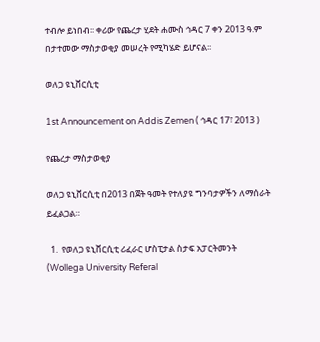ተብሎ ይነበብ፡፡ ቀሪው የጨረታ ሂደት ሐሙስ ኅዳር 7 ቀን 2013 ዓ.ም በታተመው ማስታወቂያ መሠረት የሚካሄድ ይሆናል፡፡

ወለጋ ዩኒቨርሲቲ

1st Announcement on Addis Zemen ( ኅዳር 17፣ 2013 )

የጨረታ ማስታወቂያ

ወለጋ ዩኒቨርሲቲ በ2013 በጀት ዓመት የተለያዩ ግንባታዎችን ለማሰራት ይፈልጋል።

  1.  የወለጋ ዩኒቨርሲቲ ሪፈራር ሆስፒታል ስታፍ አፓርትመንት (Wollega University Referal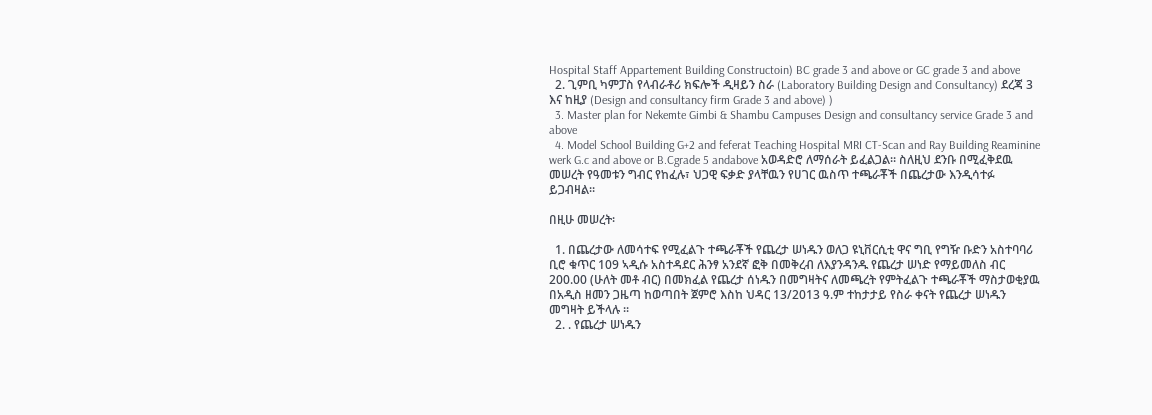Hospital Staff Appartement Building Constructoin) BC grade 3 and above or GC grade 3 and above
  2. ጊምቢ ካምፓስ የላብራቶሪ ክፍሎች ዲዛይን ስራ (Laboratory Building Design and Consultancy) ደረጃ 3 እና ከዚያ (Design and consultancy firm Grade 3 and above) )
  3. Master plan for Nekemte Gimbi & Shambu Campuses Design and consultancy service Grade 3 and above
  4. Model School Building G+2 and feferat Teaching Hospital MRI CT-Scan and Ray Building Reaminine werk G.c and above or B.Cgrade 5 andabove አወዳድሮ ለማሰራት ይፈልጋል። ስለዚህ ደንቡ በሚፈቅደዉ መሠረት የዓመቱን ግብር የከፈሉ፣ ህጋዊ ፍቃድ ያላቸዉን የሀገር ዉስጥ ተጫራቾች በጨረታው እንዲሳተፉ ይጋብዛል።

በዚሁ መሠረት፡

  1. በጨረታው ለመሳተፍ የሚፈልጉ ተጫራቾች የጨረታ ሠነዱን ወለጋ ዩኒቨርሲቲ ዋና ግቢ የግዥ ቡድን አስተባባሪ ቢሮ ቁጥር 109 ኣዲሱ አስተዳደር ሕንፃ አንደኛ ፎቅ በመቅረብ ለእያንዳንዱ የጨረታ ሠነድ የማይመለስ ብር 200.00 (ሁለት መቶ ብር) በመክፈል የጨረታ ሰነዱን በመግዛትና ለመጫረት የምትፈልጉ ተጫራቾች ማስታወቂያዉ በአዲስ ዘመን ጋዜጣ ከወጣበት ጀምሮ እስከ ህዳር 13/2013 ዓ.ም ተከታታይ የስራ ቀናት የጨረታ ሠነዱን መግዛት ይችላሉ ፡፡
  2. . የጨረታ ሠነዱን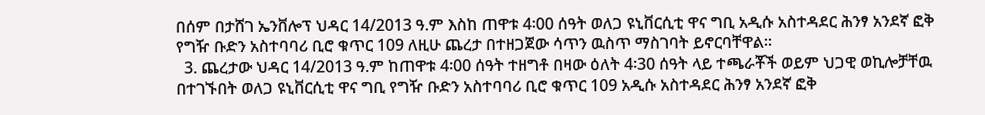በሰም በታሸገ ኤንቨሎፕ ህዳር 14/2013 ዓ.ም እስከ ጠዋቱ 4፡00 ሰዓት ወለጋ ዩኒቨርሲቲ ዋና ግቢ አዲሱ አስተዳደር ሕንፃ አንደኛ ፎቅ የግዥ ቡድን አስተባባሪ ቢሮ ቁጥር 109 ለዚሁ ጨረታ በተዘጋጀው ሳጥን ዉስጥ ማስገባት ይኖርባቸዋል።
  3. ጨረታው ህዳር 14/2013 ዓ.ም ከጠዋቱ 4፡00 ሰዓት ተዘግቶ በዛው ዕለት 4፡30 ሰዓት ላይ ተጫራቾች ወይም ህጋዊ ወኪሎቻቸዉ በተገኙበት ወለጋ ዩኒቨርሲቲ ዋና ግቢ የግዥ ቡድን አስተባባሪ ቢሮ ቁጥር 109 አዲሱ አስተዳደር ሕንፃ አንደኛ ፎቅ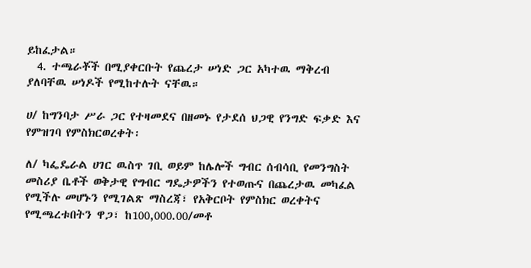ይከፈታል።
  4. ተጫራቾች በሚያቀርቡት የጨረታ ሠነድ ጋር አካተዉ ማቅረብ ያለባቸዉ ሠነዶች የሚከተሉት ናቸዉ።

ሀ/ ከግንባታ ሥራ ጋር የተዛመደና በዘመኑ የታደሰ ህጋዊ የንግድ ፍቃድ እና የምዝገባ የምስክርወረቀት፡

ለ/ ካፌዴራል ሀገር ዉስጥ ገቢ ወይም ከሌሎች ግብር ሰብሳቢ የመንግስት መስሪያ ቤቶች ወቅታዊ የግብር ግዴታዎችን የተወጡና በጨረታዉ መካፈል የሚችሉ መሆኑን የሚገልጽ ማስረጃ፣ የአቅርቦት የምስክር ወረቀትና የሚጫረቱበትን ዋጋ፣ ከ100,000.00/መቶ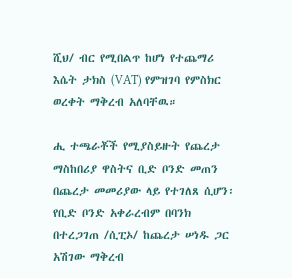ሺህ/ ብር የሚበልጥ ከሆነ የተጨማሪ እሴት ታክስ (VAT) የምዝገባ የምስክር ወረቀት ማቅረብ አለባቸዉ።

ሒ ተጫራቾች የሚያስይዙት የጨረታ ማስከበሪያ ዋስትና ቢድ ቦንድ መጠን በጨረታ መመሪያው ላይ የተገለጸ ሲሆን፡ የቢድ ቦንድ አቀራረብም በባንክ በተረጋገጠ /ሲፒኦ/ ከጨረታ ሠነዱ ጋር አሽገው ማቅረብ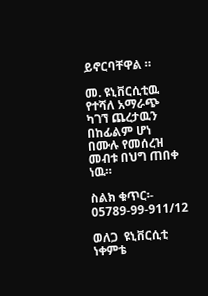ይኖርባቸዋል ።

መ. ዩኒቨርሲቲዉ የተሻለ አማራጭ ካገኘ ጨረታዉን በከፊልም ሆነ በሙሉ የመሰረዝ መብቱ በህግ ጠበቀ ነዉ።

ስልክ ቁጥር፡- 05789-99-911/12

ወለጋ  ዩኒቨርሲቲ ነቀምቴ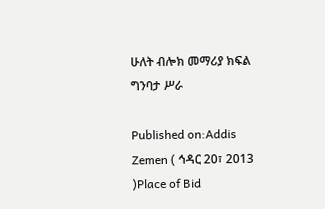ሁለት ብሎክ መማሪያ ክፍል ግንባታ ሥራ

Published on:Addis Zemen ( ኅዳር 20፣ 2013 )Place of Bid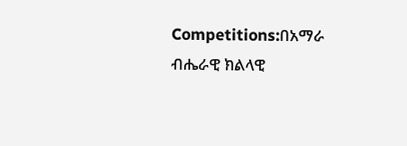Competitions:በአማራ ብሔራዊ ክልላዊ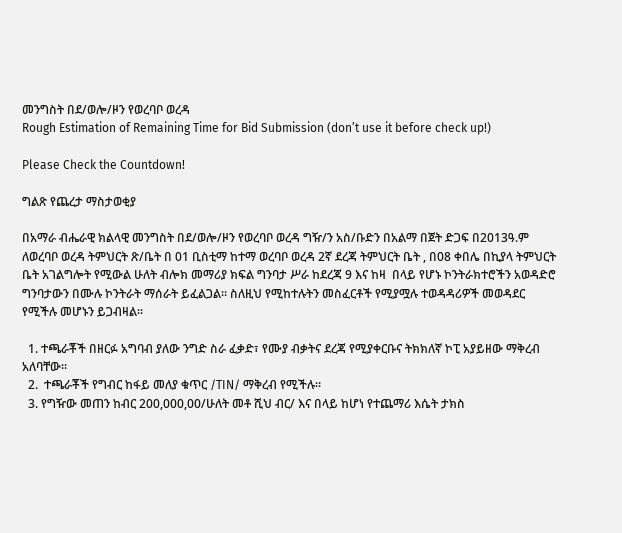መንግስት በደ/ወሎ/ዞን የወረባቦ ወረዳ
Rough Estimation of Remaining Time for Bid Submission (don’t use it before check up!)

Please Check the Countdown!

ግልጽ የጨረታ ማስታወቂያ

በአማራ ብሔራዊ ክልላዊ መንግስት በደ/ወሎ/ዞን የወረባቦ ወረዳ ግዥ/ን አስ/ቡድን በአልማ በጀት ድጋፍ በ2013ዓ.ም ለወረባቦ ወረዳ ትምህርት ጽ/ቤት በ 01 ቢስቲማ ከተማ ወረባቦ ወረዳ 2ኛ ደረጃ ትምህርት ቤት , በ08 ቀበሌ በኪያላ ትምህርት ቤት አገልግሎት የሚውል ሁለት ብሎክ መማሪያ ክፍል ግንባታ ሥራ ከደረጃ 9 እና ከዛ  በላይ የሆኑ ኮንትራክተሮችን አወዳድሮ ግንባታውን በሙሉ ኮንትራት ማሰራት ይፈልጋል፡፡ ስለዚህ የሚከተሉትን መስፈርቶች የሚያሟሉ ተወዳዳሪዎች መወዳደር የሚችሉ መሆኑን ይጋብዛል፡፡

  1. ተጫራቾች በዘርፉ አግባብ ያለው ንግድ ስራ ፈቃድ፣ የሙያ ብቃትና ደረጃ የሚያቀርቡና ትክክለኛ ኮፒ አያይዘው ማቅረብ አለባቸው፡፡
  2.  ተጫራቾች የግብር ከፋይ መለያ ቁጥር /TIN/ ማቅረብ የሚችሉ፡፡
  3. የግዥው መጠን ከብር 200,000,00/ሁለት መቶ ሺህ ብር/ እና በላይ ከሆነ የተጨማሪ እሴት ታክስ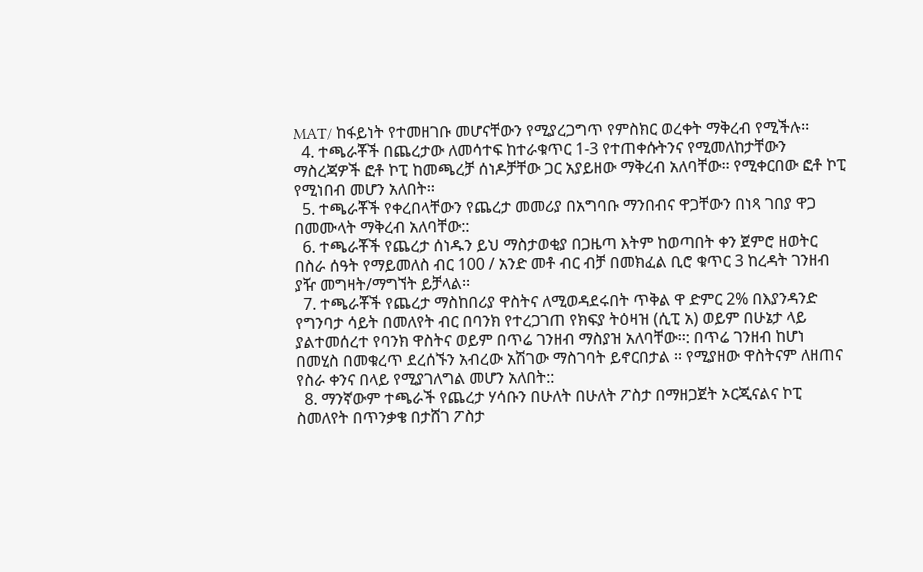MAT/ ከፋይነት የተመዘገቡ መሆናቸውን የሚያረጋግጥ የምስክር ወረቀት ማቅረብ የሚችሉ፡፡
  4. ተጫራቾች በጨረታው ለመሳተፍ ከተራቁጥር 1-3 የተጠቀሱትንና የሚመለከታቸውን ማስረጃዎች ፎቶ ኮፒ ከመጫረቻ ሰነዶቻቸው ጋር አያይዘው ማቅረብ አለባቸው፡፡ የሚቀርበው ፎቶ ኮፒ የሚነበብ መሆን አለበት፡፡
  5. ተጫራቾች የቀረበላቸውን የጨረታ መመሪያ በአግባቡ ማንበብና ዋጋቸውን በነጻ ገበያ ዋጋ በመሙላት ማቅረብ አለባቸው::
  6. ተጫራቾች የጨረታ ሰነዱን ይህ ማስታወቂያ በጋዜጣ እትም ከወጣበት ቀን ጀምሮ ዘወትር በስራ ሰዓት የማይመለስ ብር 100 / አንድ መቶ ብር ብቻ በመክፈል ቢሮ ቁጥር 3 ከረዳት ገንዘብ ያዥ መግዛት/ማግኘት ይቻላል፡፡
  7. ተጫራቾች የጨረታ ማስከበሪያ ዋስትና ለሚወዳደሩበት ጥቅል ዋ ድምር 2% በእያንዳንድ የግንባታ ሳይት በመለየት ብር በባንክ የተረጋገጠ የክፍያ ትዕዛዝ (ሲፒ አ) ወይም በሁኔታ ላይ ያልተመሰረተ የባንክ ዋስትና ወይም በጥሬ ገንዘብ ማስያዝ አለባቸው፡፡: በጥሬ ገንዘብ ከሆነ በመሂስ በመቁረጥ ደረሰኙን አብረው አሽገው ማስገባት ይኖርበታል ፡፡ የሚያዘው ዋስትናም ለዘጠና የስራ ቀንና በላይ የሚያገለግል መሆን አለበት::
  8. ማንኛውም ተጫራች የጨረታ ሃሳቡን በሁለት በሁለት ፖስታ በማዘጋጀት ኦርጂናልና ኮፒ ስመለየት በጥንቃቄ በታሸገ ፖስታ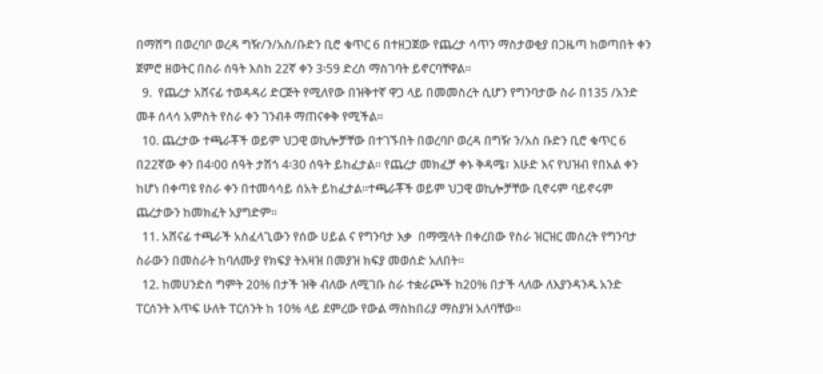በማሸግ በወረባቦ ወረዳ ግዥ/ን/አስ/ቡድን ቢሮ ቁጥር 6 በተዘጋጀው የጨረታ ሳጥን ማስታወቂያ በጋዜጣ ከወጣበት ቀን ጀምሮ ዘወትር በስራ ሰዓት እስከ 22ኛ ቀን 3፡59 ድረስ ማስገባት ይኖርባቸዋል፡፡
  9.  የጨረታ አሸናፊ ተወዳዳሪ ድርጅት የሚለየው በዝቅተኛ ዋጋ ላይ በመመስረት ሲሆን የግንባታው ስራ በ135 /አንድ መቶ ሰላሳ አምስት የስራ ቀን ገንብቶ ማጠናቀቅ የሚችል፡፡
  10. ጨረታው ተጫራቾች ወይም ህጋዊ ወኪሎቻቸው በተገኙበት በወረባቦ ወረዳ በግዥ ን/አስ ቡድን ቢሮ ቁጥር 6 በ22ኛው ቀን በ4፡00 ሰዓት ታሽጎ 4፡30 ሰዓት ይከፈታል፡፡ የጨረታ መክፈቻ ቀኑ ቅዳሜ፣ እሁድ እና የህዝብ የበአል ቀን ከሆነ በቀጣዩ የስራ ቀን በተመሳሳይ ሰአት ይከፈታል፡፡ተጫራቾች ወይም ህጋዊ ወኪሎቻቸው ቢኖሩም ባይኖሩም ጨረታውን ከመክፈት አያግድም፡፡
  11. አሸናፊ ተጫራች አስፈላጊውን የሰው ሀይል ና የግንባታ እቃ  በማሟላት በቀረበው የስራ ዝርዝር መሰረት የግንባታ ስራውን በመስራት ከባለሙያ የክፍያ ትእዛዝ በመያዝ ክፍያ መወሰድ አለበት፡፡
  12. ከመሀንድስ ግምት 20% በታች ዝቅ ብለው ለሚገቡ ስራ ተቋራጮች ከ20% በታች ላለው ለእያንዳንዱ አንድ ፐርሰንት እጥፍ ሁለት ፐርሰንት ከ 10% ላይ ደምረው የውል ማስከበሪያ ማስያዝ አለባቸው፡፡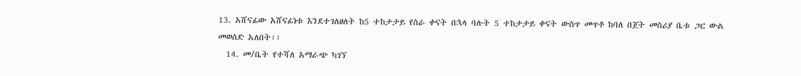13. አሸናፊው አሸናፊነቱ እንደተገለፀለት ከ5 ተከታታይ የስራ ቀናት በኋላ ባሉት 5 ተከታታይ ቀናት ውስጥ መጥቶ ከባለ በጀት መስሪያ ቤቱ ጋር ውል መወሰድ አለበት፡፡
  14. መ/ቤት የተሻለ አማራጭ ካገኘ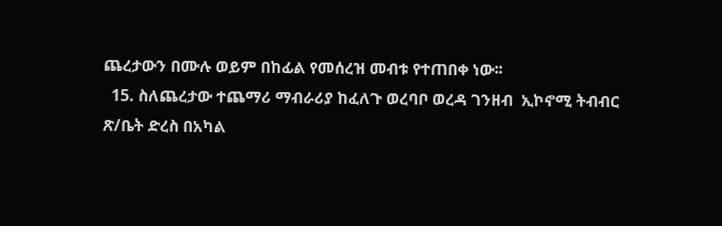ጨረታውን በሙሉ ወይም በከፊል የመሰረዝ መብቱ የተጠበቀ ነው፡፡
  15. ስለጨረታው ተጨማሪ ማብራሪያ ከፈለጉ ወረባቦ ወረዳ ገንዘብ  ኢኮኖሚ ትብብር ጽ/ቤት ድረስ በአካል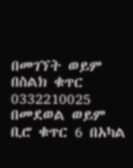በመገኘት ወይም በስልክ ቁጥር 0332210025 በመደወል ወይም ቢሮ ቁጥር 6 በአካል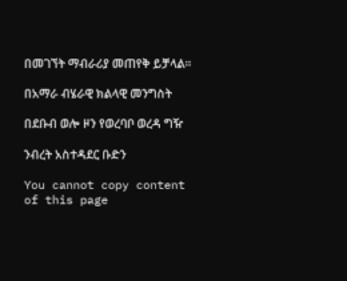በመገኘት ማብራሪያ መጠየቅ ይቻላል፡፡

በአማራ ብሄራዊ ክልላዊ መንግስት

በደቡብ ወሎ ዞን የወረባቦ ወረዳ ግዥ

ንብረት አስተዳደር ቡድን

You cannot copy content of this page